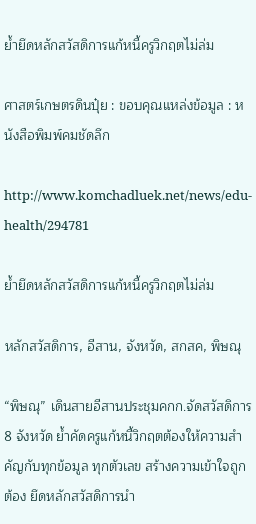ย้ำยึดหลักสวัสดิการแก้หนี้ครูวิกฤตไม่ล่ม

ศาสตร์เกษตรดินปุ๋ย : ขอบคุณแหล่งข้อมูล : หนังสือพิมพ์คมชัดลึก

http://www.komchadluek.net/news/edu-health/294781

ย้ำยึดหลักสวัสดิการแก้หนี้ครูวิกฤตไม่ล่ม

หลักสวัสดิการ, อีสาน, จังหวัด, สกสค, พิษณุ

“พิษณุ” เดินสายอีสานประชุมคกก.จัดสวัสดิการ 8 จังหวัด ย้ำคัดครูแก้หนี้วิกฤตต้องให้ความสำคัญกับทุกข้อมูล ทุกตัวเลข สร้างความเข้าใจถูกต้อง ยึดหลักสวัสดิการนำ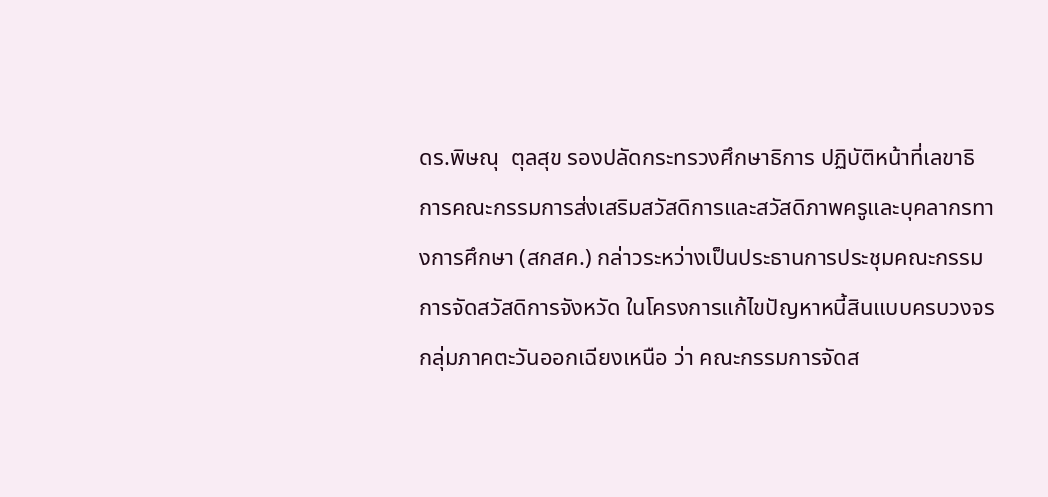ดร.พิษณุ  ตุลสุข รองปลัดกระทรวงศึกษาธิการ ปฏิบัติหน้าที่เลขาธิการคณะกรรมการส่งเสริมสวัสดิการและสวัสดิภาพครูและบุคลากรทางการศึกษา (สกสค.) กล่าวระหว่างเป็นประธานการประชุมคณะกรรมการจัดสวัสดิการจังหวัด ในโครงการแก้ไขปัญหาหนี้สินแบบครบวงจร กลุ่มภาคตะวันออกเฉียงเหนือ ว่า คณะกรรมการจัดส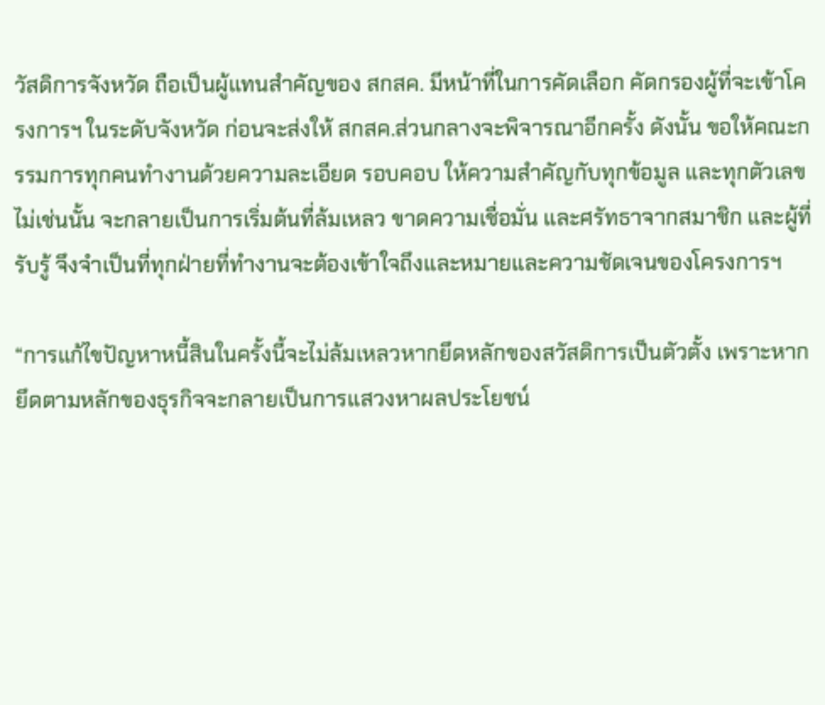วัสดิการจังหวัด ถือเป็นผู้แทนสำคัญของ สกสค. มีหน้าที่ในการคัดเลือก คัดกรองผู้ที่จะเข้าโครงการฯ ในระดับจังหวัด ก่อนจะส่งให้ สกสค.ส่วนกลางจะพิจารณาอีกครั้ง ดังนั้น ขอให้คณะกรรมการทุกคนทำงานด้วยความละเอียด รอบคอบ ให้ความสำคัญกับทุกข้อมูล และทุกตัวเลข  ไม่เช่นนั้น จะกลายเป็นการเริ่มต้นที่ล้มเหลว ขาดความเชื่อมั่น และศรัทธาจากสมาชิก และผู้ที่รับรู้ จึงจำเป็นที่ทุกฝ่ายที่ทำงานจะต้องเข้าใจถึงและหมายและความชัดเจนของโครงการฯ

“การแก้ไขปัญหาหนี้สินในครั้งนี้จะไม่ล้มเหลวหากยึดหลักของสวัสดิการเป็นตัวตั้ง เพราะหากยึดตามหลักของธุรกิจจะกลายเป็นการแสวงหาผลประโยชน์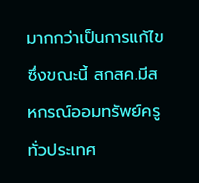มากกว่าเป็นการแก้ไข ซึ่งขณะนี้ สกสค.มีสหกรณ์ออมทรัพย์ครูทั่วประเทศ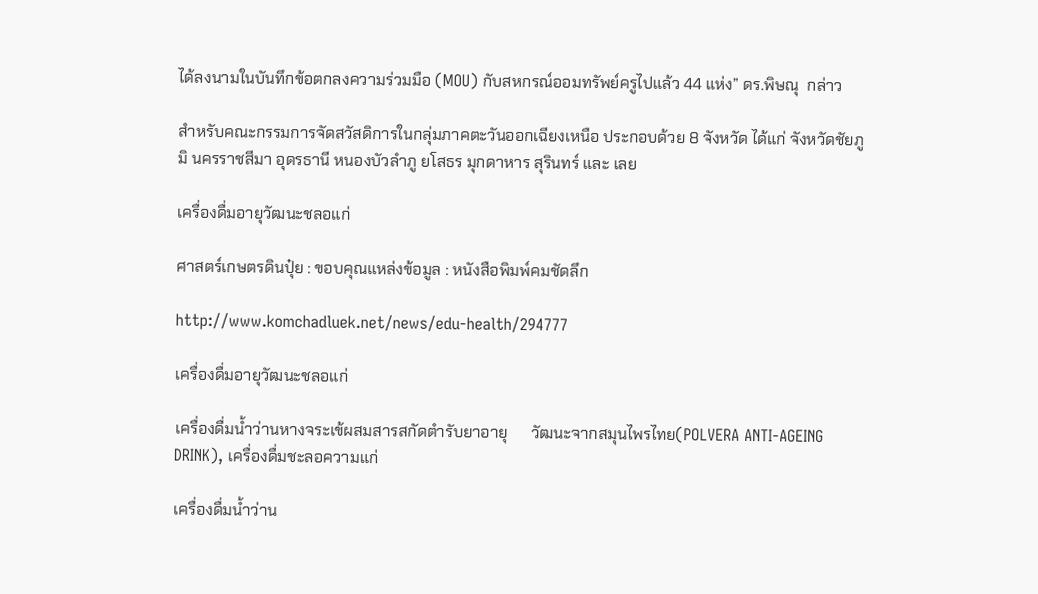ได้ลงนามในบันทึกข้อตกลงความร่วมมือ (MOU) กับสหกรณ์ออมทรัพย์ครูไปแล้ว 44 แห่ง” ดร.พิษณุ  กล่าว

สำหรับคณะกรรมการจัดสวัสดิการในกลุ่มภาคตะวันออกเฉียงเหนือ ประกอบด้วย 8 จังหวัด ได้แก่ จังหวัดชัยภูมิ นครราชสีมา อุดรธานี หนองบัวลำภู ยโสธร มุกดาหาร สุรินทร์ และ เลย

เครื่องดื่มอายุวัฒนะชลอแก่

ศาสตร์เกษตรดินปุ๋ย : ขอบคุณแหล่งข้อมูล : หนังสือพิมพ์คมชัดลึก

http://www.komchadluek.net/news/edu-health/294777

เครื่องดื่มอายุวัฒนะชลอแก่

เครื่องดื่มน้ำว่านหางจระเข้ผสมสารสกัดตำรับยาอายุ      วัฒนะจากสมุนไพรไทย(POLVERA ANTI-AGEING DRINK), เครื่องดื่มชะลอความแก่

เครื่องดื่มน้ำว่าน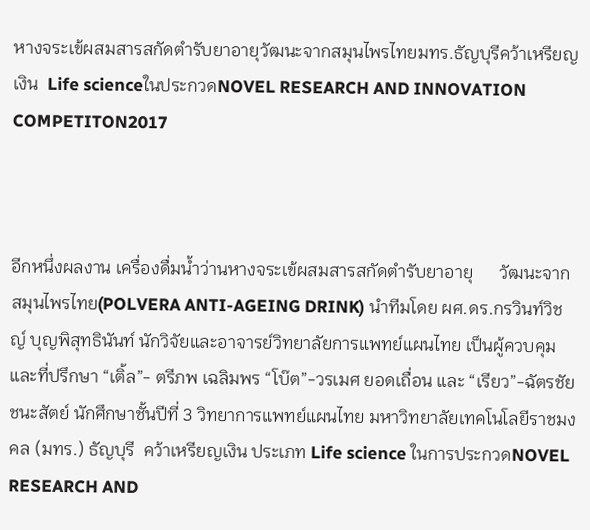หางจระเข้ผสมสารสกัดตำรับยาอายุวัฒนะจากสมุนไพรไทยมทร.ธัญบุรีคว้าเหรียญเงิน  Life scienceในประกวดNOVEL RESEARCH AND INNOVATION COMPETITON2017



อีกหนึ่งผลงาน เครื่องดื่มน้ำว่านหางจระเข้ผสมสารสกัดตำรับยาอายุ      วัฒนะจากสมุนไพรไทย(POLVERA ANTI-AGEING DRINK) นำทีมโดย ผศ.ดร.กรวินท์วิชญ์ บุญพิสุทธินันท์ นักวิจัยและอาจารย์วิทยาลัยการแพทย์แผนไทย เป็นผู้ควบคุมและที่ปรึกษา “เติ้ล”- ตรีภพ เฉลิมพร “โบ๊ต”-วรเมศ ยอดเถื่อน และ “เรียว”-ฉัตรชัย ชนะสัตย์ นักศึกษาชั้นปีที่ 3 วิทยาการแพทย์แผนไทย มหาวิทยาลัยเทคโนโลยีราชมงคล (มทร.) ธัญบุรี  คว้าเหรียญเงิน ประเภท Life science ในการประกวดNOVEL RESEARCH AND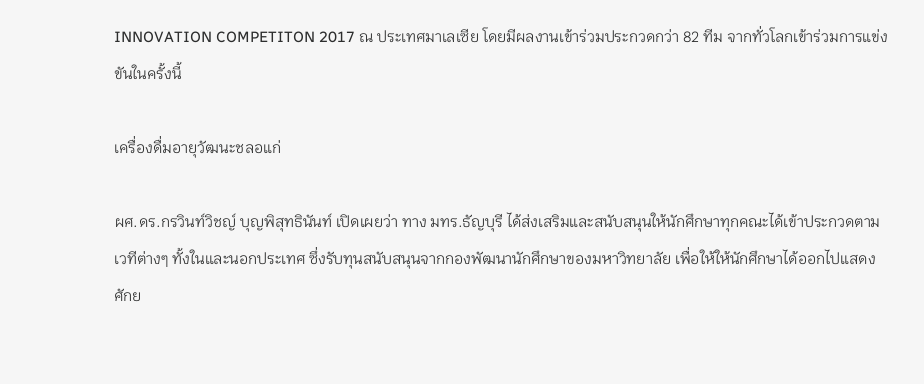INNOVATION COMPETITON 2017 ณ ประเทศมาเลเซีย โดยมีผลงานเข้าร่วมประกวดกว่า 82 ทีม จากทั่วโลกเข้าร่วมการแข่งขันในครั้งนี้

เครื่องดื่มอายุวัฒนะชลอแก่

ผศ.ดร.กรวินท์วิชญ์ บุญพิสุทธินันท์ เปิดเผยว่า ทาง มทร.ธัญบุรี ได้ส่งเสริมและสนับสนุนให้นักศึกษาทุกคณะได้เข้าประกวดตามเวทีต่างๆ ทั้งในและนอกประเทศ ซึ่งรับทุนสนับสนุนจากกองพัฒนานักศึกษาของมหาวิทยาลัย เพื่อให้ให้นักศึกษาได้ออกไปแสดงศักย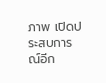ภาพ เปิดประสบการณ์อีก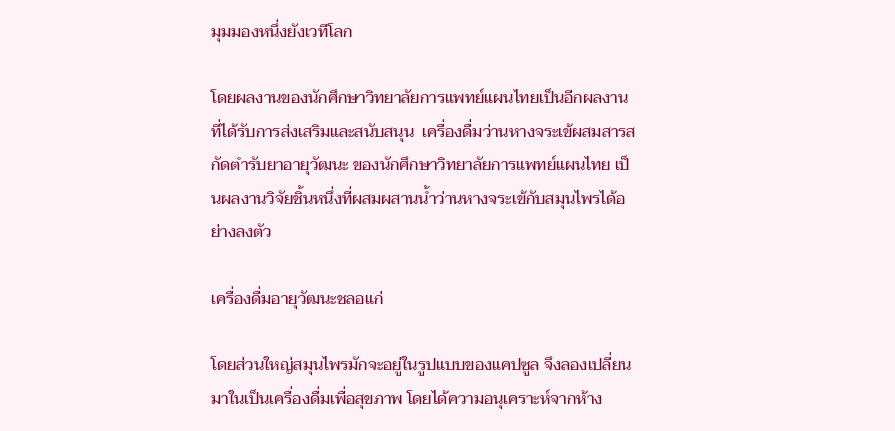มุมมองหนึ่งยังเวทีโลก

โดยผลงานของนักศึกษาวิทยาลัยการแพทย์แผนไทยเป็นอีกผลงานที่ได้รับการส่งเสริมและสนับสนุน  เครื่องดื่มว่านหางจระเข้ผสมสารสกัดตำรับยาอายุวัฒนะ ของนักศึกษาวิทยาลัยการแพทย์แผนไทย เป็นผลงานวิจัยชิ้นหนึ่งที่ผสมผสานน้ำว่านหางจระเข้กับสมุนไพรได้อย่างลงตัว

เครื่องดื่มอายุวัฒนะชลอแก่

โดยส่วนใหญ่สมุนไพรมักจะอยู่ในรูปแบบของแคปซูล จึงลองเปลี่ยนมาในเป็นเครื่องดื่มเพื่อสุขภาพ โดยได้ความอนุเคราะห์จากห้าง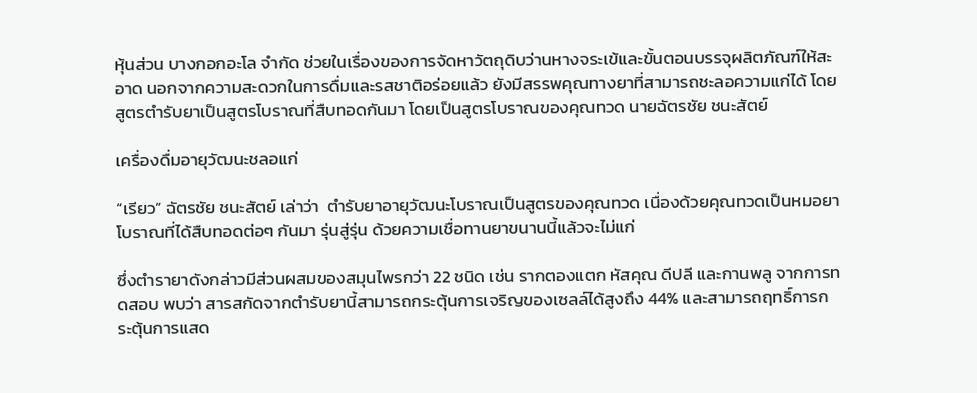หุ้นส่วน บางกอกอะโล จำกัด ช่วยในเรื่องของการจัดหาวัตถุดิบว่านหางจระเข้และขั้นตอนบรรจุผลิตภัณฑ์ให้สะอาด นอกจากความสะดวกในการดื่มและรสชาติอร่อยแล้ว ยังมีสรรพคุณทางยาที่สามารถชะลอความแก่ได้ โดยสูตรตำรับยาเป็นสูตรโบราณที่สืบทอดกันมา โดยเป็นสูตรโบราณของคุณทวด นายฉัตรชัย ชนะสัตย์

เครื่องดื่มอายุวัฒนะชลอแก่

“เรียว” ฉัตรชัย ชนะสัตย์ เล่าว่า  ตำรับยาอายุวัฒนะโบราณเป็นสูตรของคุณทวด เนื่องด้วยคุณทวดเป็นหมอยาโบราณที่ได้สืบทอดต่อๆ กันมา รุ่นสู่รุ่น ด้วยความเชื่อทานยาขนานนี้แล้วจะไม่แก่

ซึ่งตำรายาดังกล่าวมีส่วนผสมของสมุนไพรกว่า 22 ชนิด เช่น รากตองแตก หัสคุณ ดีปลี และกานพลู จากการทดสอบ พบว่า สารสกัดจากตำรับยานี้สามารถกระตุ้นการเจริญของเซลล์ได้สูงถึง 44% และสามารถฤทธิ์การกระตุ้นการแสด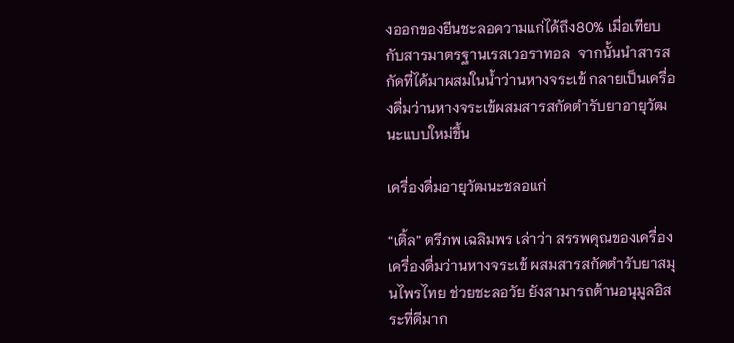งออกของยีนชะลอความแก่ได้ถึง80% เมื่อเทียบกับสารมาตรฐานเรสเวอราทอล  จากนั้นนำสารสกัดที่ได้มาผสมในน้ำว่านหางจระเข้ กลายเป็นเครื่องดื่มว่านหางจระเข้ผสมสารสกัดตำรับยาอายุวัฒนะแบบใหม่ขึ้น

เครื่องดื่มอายุวัฒนะชลอแก่

“เติ้ล” ตรีภพ เฉลิมพร เล่าว่า สรรพคุณของเครื่องเครื่องดื่มว่านหางจระเข้ ผสมสารสกัดตำรับยาสมุนไพรไทย ช่วยชะลอวัย ยังสามารถต้านอนุมูลอิสระที่ดีมาก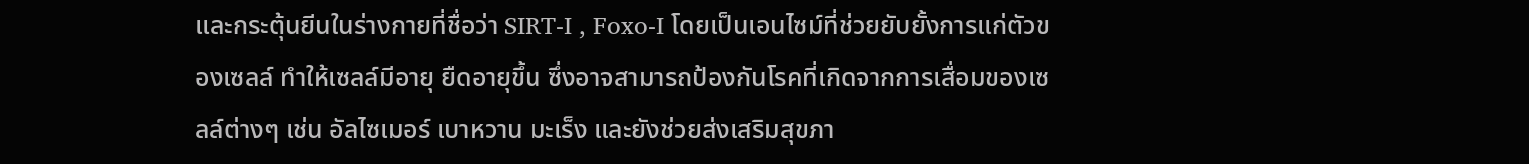และกระตุ้นยีนในร่างกายที่ชื่อว่า SIRT-I , Foxo-I โดยเป็นเอนไซม์ที่ช่วยยับยั้งการแก่ตัวของเซลล์ ทำให้เซลล์มีอายุ ยืดอายุขึ้น ซึ่งอาจสามารถป้องกันโรคที่เกิดจากการเสื่อมของเซลล์ต่างๆ เช่น อัลไซเมอร์ เบาหวาน มะเร็ง และยังช่วยส่งเสริมสุขภา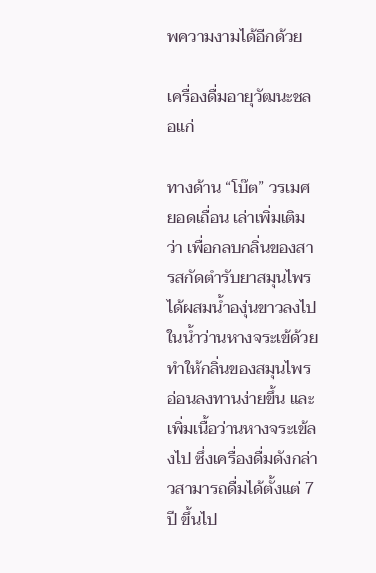พความงามได้อีกด้วย

เครื่องดื่มอายุวัฒนะชลอแก่

ทางด้าน “โบ๊ต” วรเมศ ยอดเถื่อน เล่าเพิ่มเติมว่า เพื่อกลบกลิ่นของสารสกัดตำรับยาสมุนไพร ได้ผสมน้ำองุ่นขาวลงไปในน้ำว่านหางจระเข้ด้วย ทำให้กลิ่นของสมุนไพรอ่อนลงทานง่ายขึ้น และเพิ่มเนื้อว่านหางจระเข้ลงไป ซึ่งเครื่องดื่มดังกล่าวสามารถดื่มได้ตั้งแต่ 7 ปี ขึ้นไป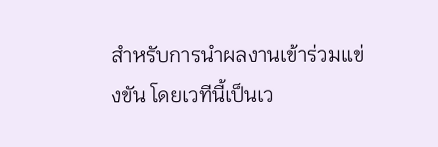สำหรับการนำผลงานเข้าร่วมแข่งขัน โดยเวทีนี้เป็นเว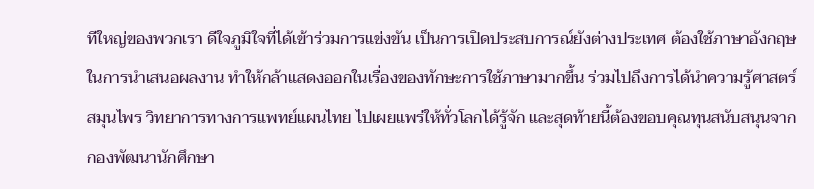ทีใหญ่ของพวกเรา ดีใจภูมิใจที่ได้เข้าร่วมการแข่งขัน เป็นการเปิดประสบการณ์ยังต่างประเทศ ต้องใช้ภาษาอังกฤษในการนำเสนอผลงาน ทำให้กล้าแสดงออกในเรื่องของทักษะการใช้ภาษามากขึ้น ร่วมไปถึงการได้นำความรู้ศาสตร์สมุนไพร วิทยาการทางการแพทย์แผนไทย ไปเผยแพร่ให้ทั่วโลกได้รู้จัก และสุดท้ายนี้ต้องขอบคุณทุนสนับสนุนจากกองพัฒนานักศึกษา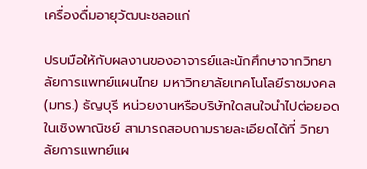เครื่องดื่มอายุวัฒนะชลอแก่

ปรบมือให้กับผลงานของอาจารย์และนักศึกษาจากวิทยาลัยการแพทย์แผนไทย มหาวิทยาลัยเทคโนโลยีราชมงคล (มทร.) ธัญบุรี หน่วยงานหรือบริษัทใดสนใจนำไปต่อยอดในเชิงพาณิชย์ สามารถสอบถามรายละเอียดได้ที่ วิทยาลัยการแพทย์แผ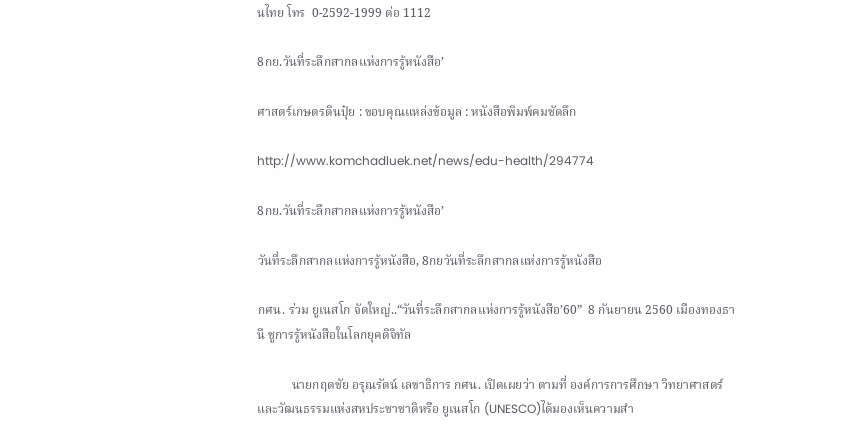นไทย โทร  0-2592-1999 ต่อ 1112

8กย.วันที่ระลึกสากลแห่งการรู้หนังสือ’

ศาสตร์เกษตรดินปุ๋ย : ขอบคุณแหล่งข้อมูล : หนังสือพิมพ์คมชัดลึก

http://www.komchadluek.net/news/edu-health/294774

8กย.วันที่ระลึกสากลแห่งการรู้หนังสือ’

วันที่ระลึกสากลแห่งการรู้หนังสือ, 8กยวันที่ระลึกสากลแห่งการรู้หนังสือ

กศน. ร่วม ยูเนสโก จัดใหญ่..“วันที่ระลึกสากลแห่งการรู้หนังสือ’60”  8 กันยายน 2560 เมืองทองธานี ชูการรู้หนังสือในโลกยุคดิจิทัล

           นายกฤตชัย อรุณรัตน์ เลขาธิการ กศน. เปิดเผยว่า ตามที่ องค์การการศึกษา วิทยาศาสตร์ และวัฒนธรรมแห่งสหประชาชาติหรือ ยูเนสโก (UNESCO)ได้มองเห็นความสำ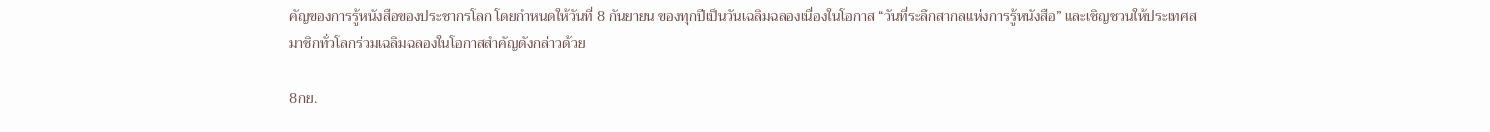คัญของการรู้หนังสือของประชากรโลก โดยกำหนดให้วันที่ 8 กันยายน ของทุกปีเป็นวันเฉลิมฉลองเนื่องในโอกาส “วันที่ระลึกสากลแห่งการรู้หนังสือ” และเชิญชวนให้ประเทศสมาชิกทั่วโลกร่วมเฉลิมฉลองในโอกาสสำคัญดังกล่าวด้วย

8กย.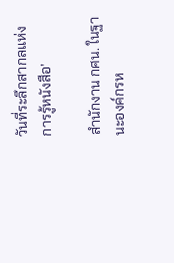วันที่ระลึกสากลแห่งการรู้หนังสือ’

สำนักงาน กศน. ในฐานะองค์กรห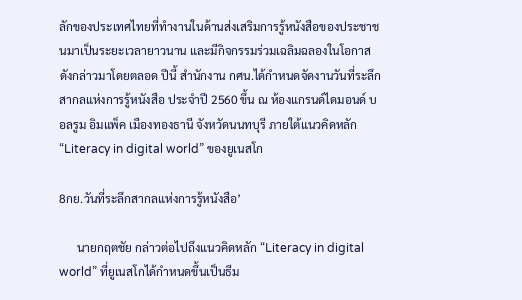ลักของประเทศไทยที่ทำงานในด้านส่งเสริมการรู้หนังสือของประชาชนมาเป็นระยะเวลายาวนาน และมีกิจกรรมร่วมเฉลิมฉลองในโอกาสดังกล่าวมาโดยตลอด ปีนี้ สำนักงาน กศน.ได้กำหนดจัดงานวันที่ระลึกสากลแห่งการรู้หนังสือ ประจำปี 2560 ขึ้น ณ ห้องแกรนด์ไดมอนด์ บอลรูม อิมแพ็ค เมืองทองธานี จังหวัดนนทบุรี ภายใต้แนวคิดหลัก “Literacy in digital world” ของยูเนสโก

8กย.วันที่ระลึกสากลแห่งการรู้หนังสือ’

      นายกฤตชัย กล่าวต่อไปถึงแนวคิดหลัก “Literacy in digital world” ที่ยูเนสโกได้กำหนดขึ้นเป็นธีม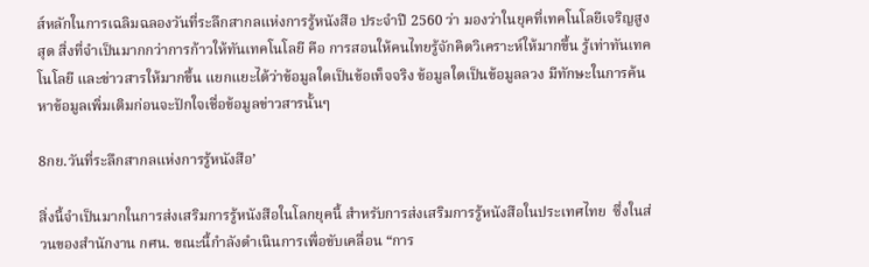ส์หลักในการเฉลิมฉลองวันที่ระลึกสากลแห่งการรู้หนังสือ ประจำปี 2560 ว่า มองว่าในยุคที่เทคโนโลยีเจริญสูงสุด สิ่งที่จำเป็นมากกว่าการก้าวให้ทันเทคโนโลยี คือ การสอนให้คนไทยรู้จักคิดวิเคราะห์ให้มากขึ้น รู้เท่าทันเทคโนโลยี และข่าวสารให้มากขึ้น แยกแยะได้ว่าข้อมูลใดเป็นข้อเท็จจริง ข้อมูลใดเป็นข้อมูลลวง มีทักษะในการค้นหาข้อมูลเพิ่มเติมก่อนจะปักใจเชื่อข้อมูลข่าวสารนั้นๆ

8กย.วันที่ระลึกสากลแห่งการรู้หนังสือ’

สิ่งนี้จำเป็นมากในการส่งเสริมการรู้หนังสือในโลกยุคนี้ สำหรับการส่งเสริมการรู้หนังสือในประเทศไทย  ซึ่งในส่วนของสำนักงาน กศน. ขณะนี้กำลังดำเนินการเพื่อขับเคลื่อน “การ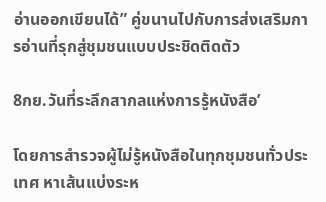อ่านออกเขียนได้” คู่ขนานไปกับการส่งเสริมการอ่านที่รุกสู่ชุมชนแบบประชิดติดตัว

8กย.วันที่ระลึกสากลแห่งการรู้หนังสือ’

โดยการสำรวจผู้ไม่รู้หนังสือในทุกชุมชนทั่วประเทศ หาเส้นแบ่งระห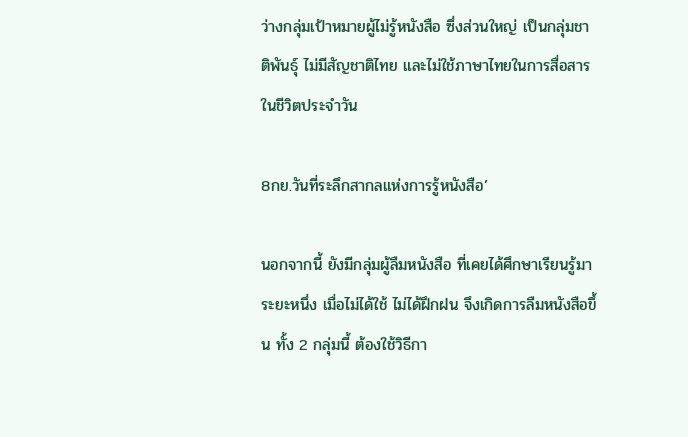ว่างกลุ่มเป้าหมายผู้ไม่รู้หนังสือ ซึ่งส่วนใหญ่ เป็นกลุ่มชาติพันธุ์ ไม่มีสัญชาติไทย และไม่ใช้ภาษาไทยในการสื่อสารในชีวิตประจำวัน

8กย.วันที่ระลึกสากลแห่งการรู้หนังสือ’

นอกจากนี้ ยังมีกลุ่มผู้ลืมหนังสือ ที่เคยได้ศึกษาเรียนรู้มาระยะหนึ่ง เมื่อไม่ได้ใช้ ไม่ได้ฝึกฝน จึงเกิดการลืมหนังสือขึ้น ทั้ง 2 กลุ่มนี้ ต้องใช้วิธีกา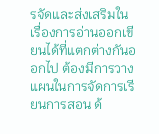รจัดและส่งเสริมในเรื่องการอ่านออกเขียนได้ที่แตกต่างกันออกไป ต้องมีการวางแผนในการจัดการเรียนการสอน ด้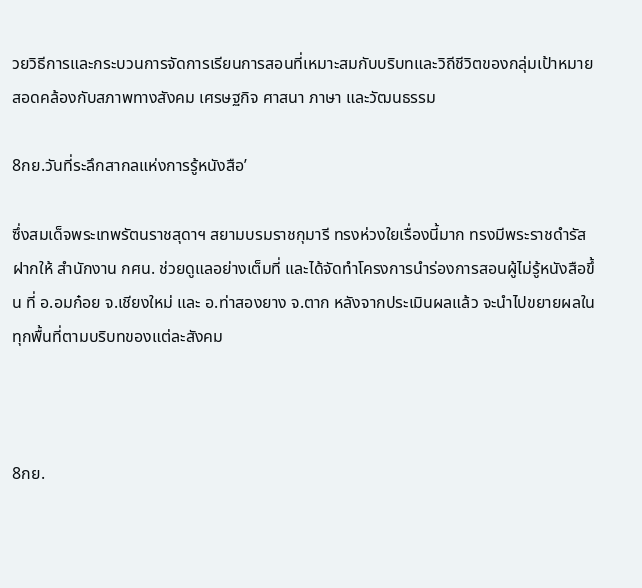วยวิธีการและกระบวนการจัดการเรียนการสอนที่เหมาะสมกับบริบทและวิถีชีวิตของกลุ่มเป้าหมาย สอดคล้องกับสภาพทางสังคม เศรษฐกิจ ศาสนา ภาษา และวัฒนธรรม

8กย.วันที่ระลึกสากลแห่งการรู้หนังสือ’

ซึ่งสมเด็จพระเทพรัตนราชสุดาฯ สยามบรมราชกุมารี ทรงห่วงใยเรื่องนี้มาก ทรงมีพระราชดำรัสฝากให้ สำนักงาน กศน. ช่วยดูแลอย่างเต็มที่ และได้จัดทำโครงการนำร่องการสอนผู้ไม่รู้หนังสือขึ้น ที่ อ.อมก๋อย จ.เชียงใหม่ และ อ.ท่าสองยาง จ.ตาก หลังจากประเมินผลแล้ว จะนำไปขยายผลในทุกพื้นที่ตามบริบทของแต่ละสังคม



8กย.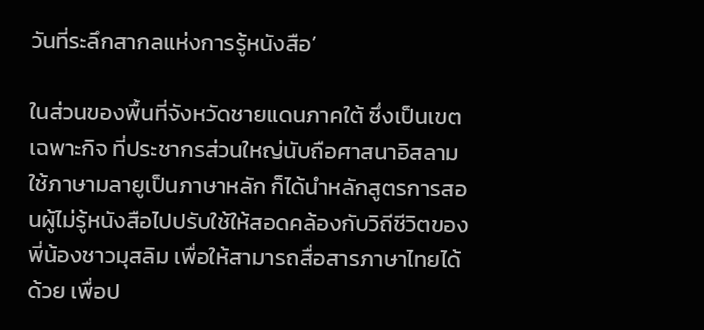วันที่ระลึกสากลแห่งการรู้หนังสือ’

ในส่วนของพื้นที่จังหวัดชายแดนภาคใต้ ซึ่งเป็นเขตเฉพาะกิจ ที่ประชากรส่วนใหญ่นับถือศาสนาอิสลาม ใช้ภาษามลายูเป็นภาษาหลัก ก็ได้นำหลักสูตรการสอนผู้ไม่รู้หนังสือไปปรับใช้ให้สอดคล้องกับวิถีชีวิตของพี่น้องชาวมุสลิม เพื่อให้สามารถสื่อสารภาษาไทยได้ด้วย เพื่อป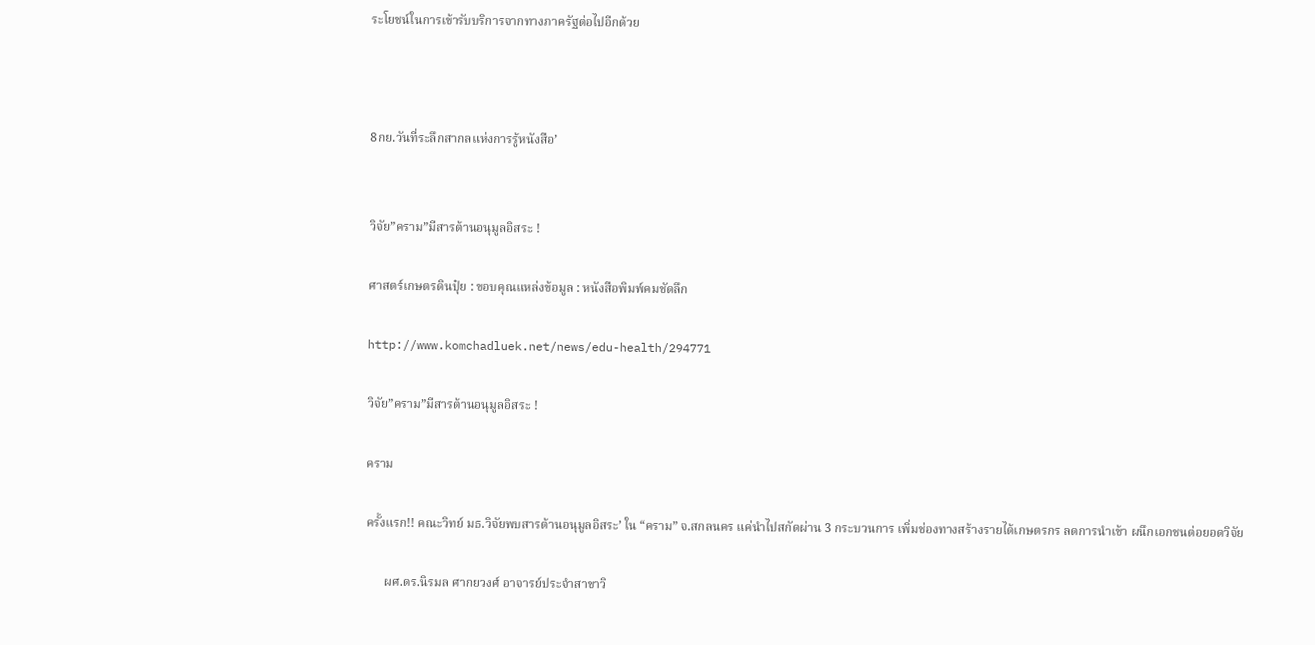ระโยชน์ในการเข้ารับบริการจากทางภาครัฐต่อไปอีกด้วย



8กย.วันที่ระลึกสากลแห่งการรู้หนังสือ’


วิจัย”คราม”มีสารต้านอนุมูลอิสระ !

ศาสตร์เกษตรดินปุ๋ย : ขอบคุณแหล่งข้อมูล : หนังสือพิมพ์คมชัดลึก

http://www.komchadluek.net/news/edu-health/294771

วิจัย”คราม”มีสารต้านอนุมูลอิสระ !

คราม

ครั้งแรก!! คณะวิทย์ มธ.วิจัยพบสารต้านอนุมูลอิสระ’ ใน “คราม” จ.สกลนคร แค่นำไปสกัดผ่าน 3 กระบวนการ เพิ่มช่องทางสร้างรายได้เกษตรกร ลดการนำเข้า ผนึกเอกชนต่อยอดวิจัย

      ผศ.ดร.นิรมล ศากยวงศ์ อาจารย์ประจำสาขาวิ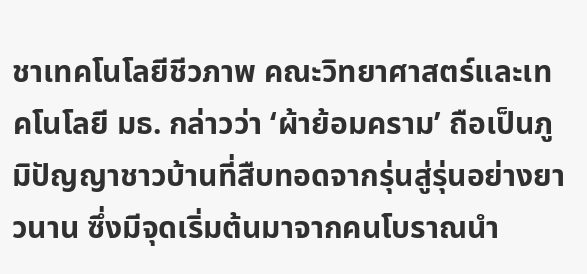ชาเทคโนโลยีชีวภาพ คณะวิทยาศาสตร์และเทคโนโลยี มธ. กล่าวว่า ‘ผ้าย้อมคราม’ ถือเป็นภูมิปัญญาชาวบ้านที่สืบทอดจากรุ่นสู่รุ่นอย่างยาวนาน ซึ่งมีจุดเริ่มต้นมาจากคนโบราณนำ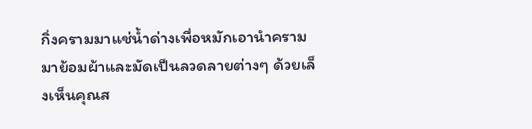กิ่งครามมาแช่น้ำด่างเพื่อหมักเอานำครามมาย้อมผ้าและมัดเป็นลวดลายต่างๆ ด้วยเล็งเห็นคุณส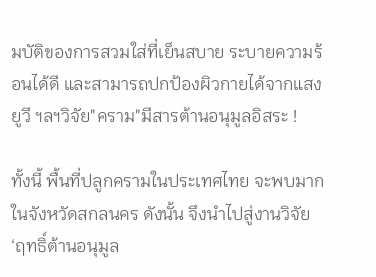มบัติของการสวมใส่ที่เย็นสบาย ระบายความร้อนได้ดี และสามารถปกป้องผิวกายได้จากแสงยูวี ฯลฯวิจัย"คราม"มีสารต้านอนุมูลอิสระ !

ทั้งนี้ พื้นที่ปลูกครามในประเทศไทย จะพบมากในจังหวัดสกลนคร ดังนั้น จึงนำไปสู่งานวิจัย ‘ฤทธิ์ต้านอนุมูล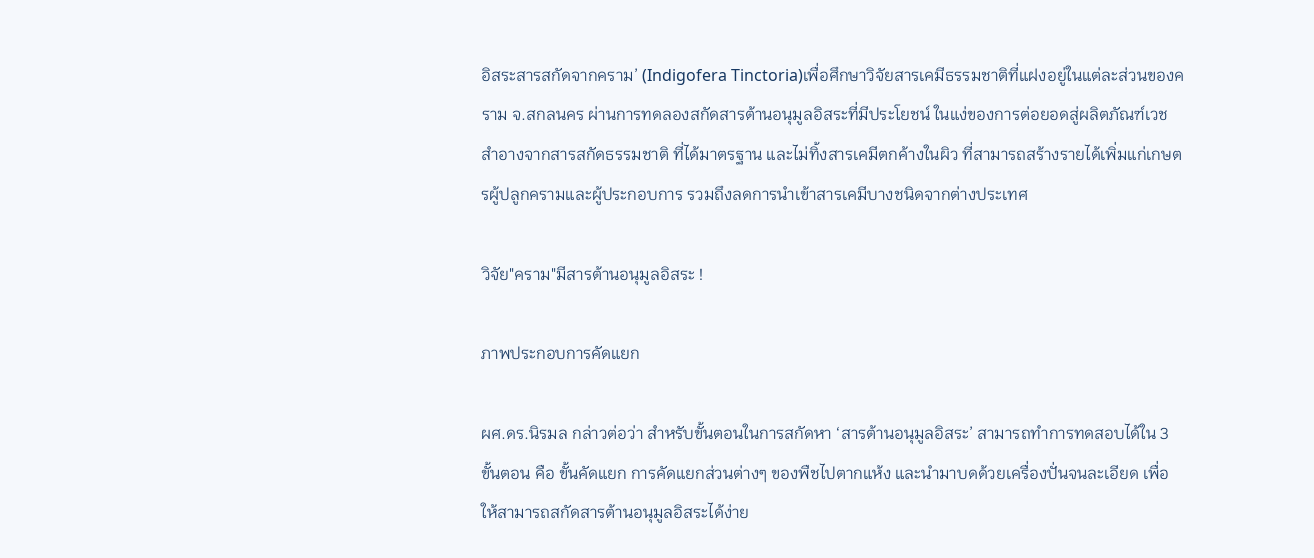อิสระสารสกัดจากคราม’ (Indigofera Tinctoria)เพื่อศึกษาวิจัยสารเคมีธรรมชาติที่แฝงอยู่ในแต่ละส่วนของคราม จ.สกลนคร ผ่านการทดลองสกัดสารต้านอนุมูลอิสระที่มีประโยชน์ ในแง่ของการต่อยอดสู่ผลิตภัณฑ์เวชสำอางจากสารสกัดธรรมชาติ ที่ได้มาตรฐาน และไม่ทิ้งสารเคมีตกค้างในผิว ที่สามารถสร้างรายได้เพิ่มแก่เกษตรผู้ปลูกครามและผู้ประกอบการ รวมถึงลดการนำเข้าสารเคมีบางชนิดจากต่างประเทศ

วิจัย"คราม"มีสารต้านอนุมูลอิสระ !

ภาพประกอบการคัดแยก

ผศ.ดร.นิรมล กล่าวต่อว่า สำหรับขั้นตอนในการสกัดหา ‘สารต้านอนุมูลอิสระ’ สามารถทำการทดสอบได้ใน 3 ขั้นตอน คือ ขั้นคัดแยก การคัดแยกส่วนต่างๆ ของพืชไปตากแห้ง และนำมาบดด้วยเครื่องปั่นจนละเอียด เพื่อให้สามารถสกัดสารต้านอนุมูลอิสระได้ง่าย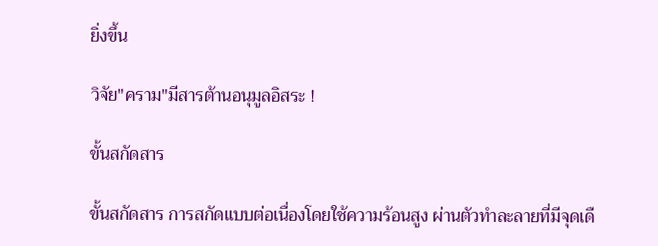ยิ่งขึ้น

วิจัย"คราม"มีสารต้านอนุมูลอิสระ !

ขั้นสกัดสาร

ขั้นสกัดสาร การสกัดแบบต่อเนื่องโดยใช้ความร้อนสูง ผ่านตัวทำละลายที่มีจุดเดื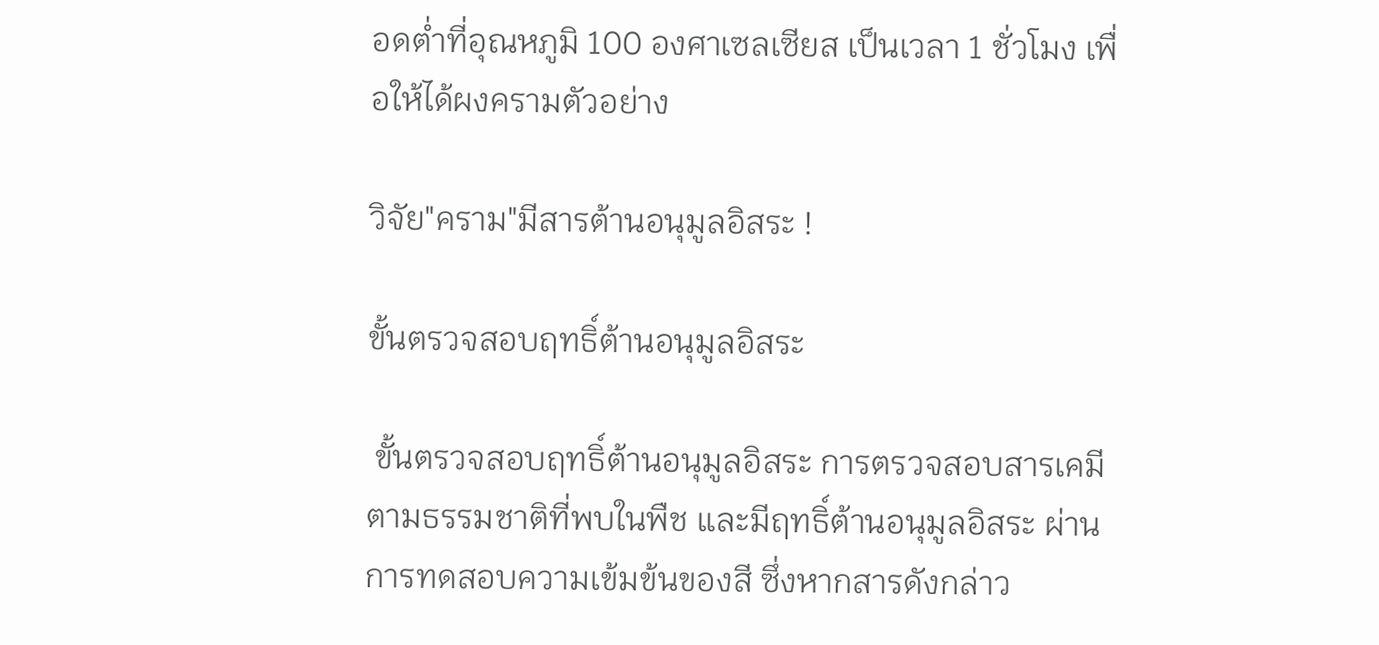อดต่ำที่อุณหภูมิ 100 องศาเซลเซียส เป็นเวลา 1 ชั่วโมง เพื่อให้ได้ผงครามตัวอย่าง

วิจัย"คราม"มีสารต้านอนุมูลอิสระ !

ขั้นตรวจสอบฤทธิ์ต้านอนุมูลอิสระ

 ขั้นตรวจสอบฤทธิ์ต้านอนุมูลอิสระ การตรวจสอบสารเคมีตามธรรมชาติที่พบในพืช และมีฤทธิ์ต้านอนุมูลอิสระ ผ่านการทดสอบความเข้มข้นของสี ซึ่งหากสารดังกล่าว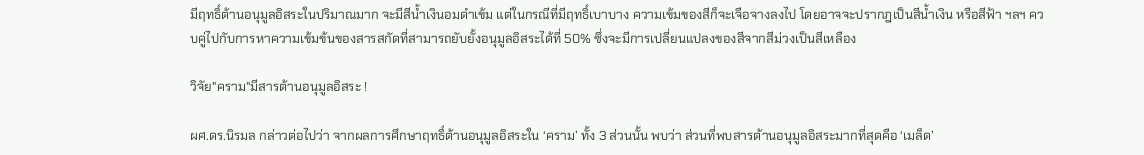มีฤทธิ์ต้านอนุมูลอิสระในปริมาณมาก จะมีสีน้ำเงินอมดำเข้ม แต่ในกรณีที่มีฤทธิ์เบาบาง ความเข้มของสีก็จะเจือจางลงไป โดยอาจจะปรากฎเป็นสีน้ำเงิน หรือสีฟ้า ฯลฯ ควบคู่ไปกับการหาความเข้มข้นของสารสกัดที่สามารถยับยั้งอนุมูลอิสระได้ที่ 50% ซึ่งจะมีการเปลี่ยนแปลงของสีจากสีม่วงเป็นสีเหลือง

วิจัย"คราม"มีสารต้านอนุมูลอิสระ !

ผศ.ดร.นิรมล กล่าวต่อไปว่า จากผลการศึกษาฤทธิ์ต้านอนุมูลอิสระใน ‘คราม’ ทั้ง 3 ส่วนนั้น พบว่า ส่วนที่พบสารต้านอนุมูลอิสระมากที่สุดคือ ‘เมล็ด’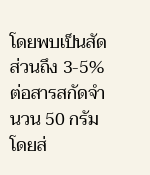โดยพบเป็นสัดส่วนถึง 3-5% ต่อสารสกัดจำนวน 50 กรัม โดยส่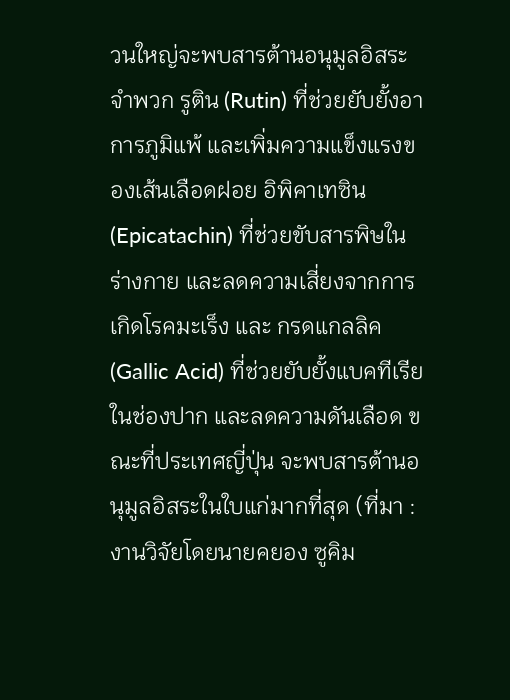วนใหญ่จะพบสารต้านอนุมูลอิสระจำพวก รูติน (Rutin) ที่ช่วยยับยั้งอาการภูมิแพ้ และเพิ่มความแข็งแรงของเส้นเลือดฝอย อิพิคาเทซิน (Epicatachin) ที่ช่วยขับสารพิษในร่างกาย และลดความเสี่ยงจากการเกิดโรคมะเร็ง และ กรดแกลลิค (Gallic Acid) ที่ช่วยยับยั้งแบคทีเรียในช่องปาก และลดความดันเลือด ขณะที่ประเทศญี่ปุ่น จะพบสารต้านอนุมูลอิสระในใบแก่มากที่สุด (ที่มา : งานวิจัยโดยนายคยอง ซูคิม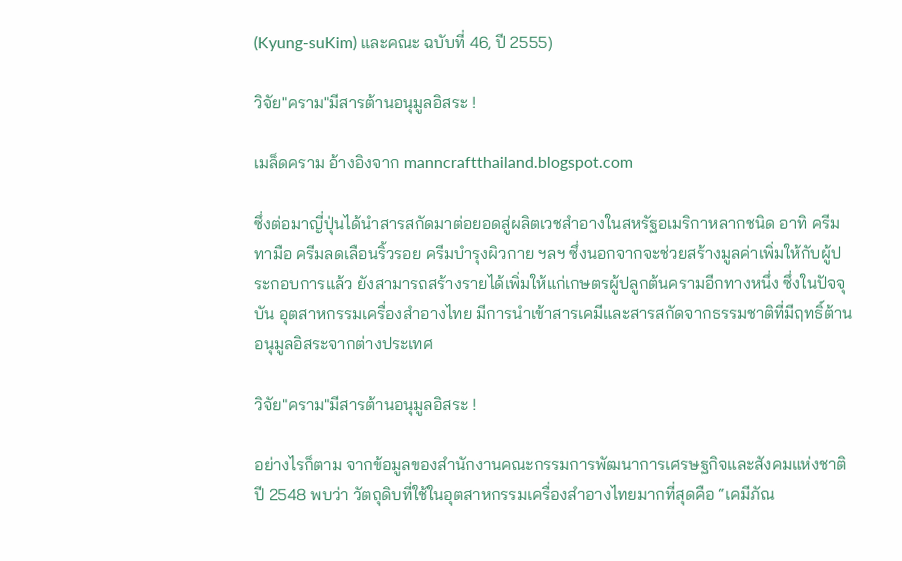(Kyung-suKim) และคณะ ฉบับที่ 46, ปี 2555)

วิจัย"คราม"มีสารต้านอนุมูลอิสระ !

เมล็ดคราม อ้างอิงจาก manncraftthailand.blogspot.com

ซึ่งต่อมาญี่ปุ่นได้นำสารสกัดมาต่อยอดสู่ผลิตเวชสำอางในสหรัฐอเมริกาหลากชนิด อาทิ ครีมทามือ ครีมลดเลือนริ้วรอย ครีมบำรุงผิวกาย ฯลฯ ซึ่งนอกจากจะช่วยสร้างมูลค่าเพิ่มให้กับผู้ประกอบการแล้ว ยังสามารถสร้างรายได้เพิ่มให้แก่เกษตรผู้ปลูกต้นครามอีกทางหนึ่ง ซึ่งในปัจจุบัน อุตสาหกรรมเครื่องสำอางไทย มีการนำเข้าสารเคมีและสารสกัดจากธรรมชาติที่มีฤทธิ์ต้านอนุมูลอิสระจากต่างประเทศ

วิจัย"คราม"มีสารต้านอนุมูลอิสระ !

อย่างไรก็ตาม จากข้อมูลของสำนักงานคณะกรรมการพัฒนาการเศรษฐกิจและสังคมแห่งชาติ ปี 2548 พบว่า วัตถุดิบที่ใช้ในอุตสาหกรรมเครื่องสำอางไทยมากที่สุดคือ “เคมีภัณ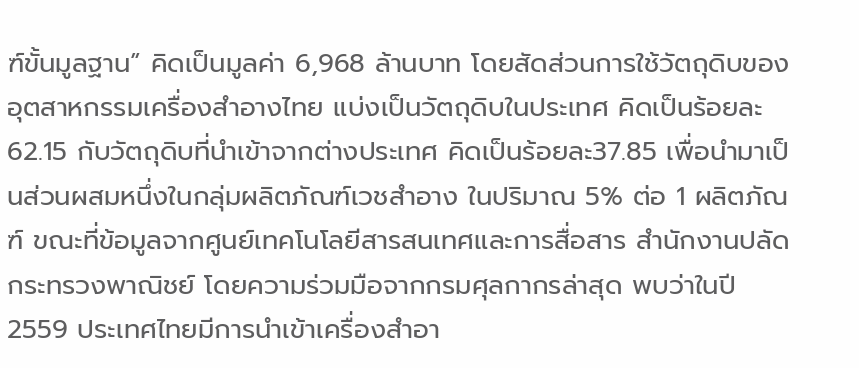ฑ์ขั้นมูลฐาน” คิดเป็นมูลค่า 6,968 ล้านบาท โดยสัดส่วนการใช้วัตถุดิบของอุตสาหกรรมเครื่องสำอางไทย แบ่งเป็นวัตถุดิบในประเทศ คิดเป็นร้อยละ 62.15 กับวัตถุดิบที่นำเข้าจากต่างประเทศ คิดเป็นร้อยละ37.85 เพื่อนำมาเป็นส่วนผสมหนึ่งในกลุ่มผลิตภัณฑ์เวชสำอาง ในปริมาณ 5% ต่อ 1 ผลิตภัณฑ์ ขณะที่ข้อมูลจากศูนย์เทคโนโลยีสารสนเทศและการสื่อสาร สำนักงานปลัดกระทรวงพาณิชย์ โดยความร่วมมือจากกรมศุลกากรล่าสุด พบว่าในปี 2559 ประเทศไทยมีการนำเข้าเครื่องสำอา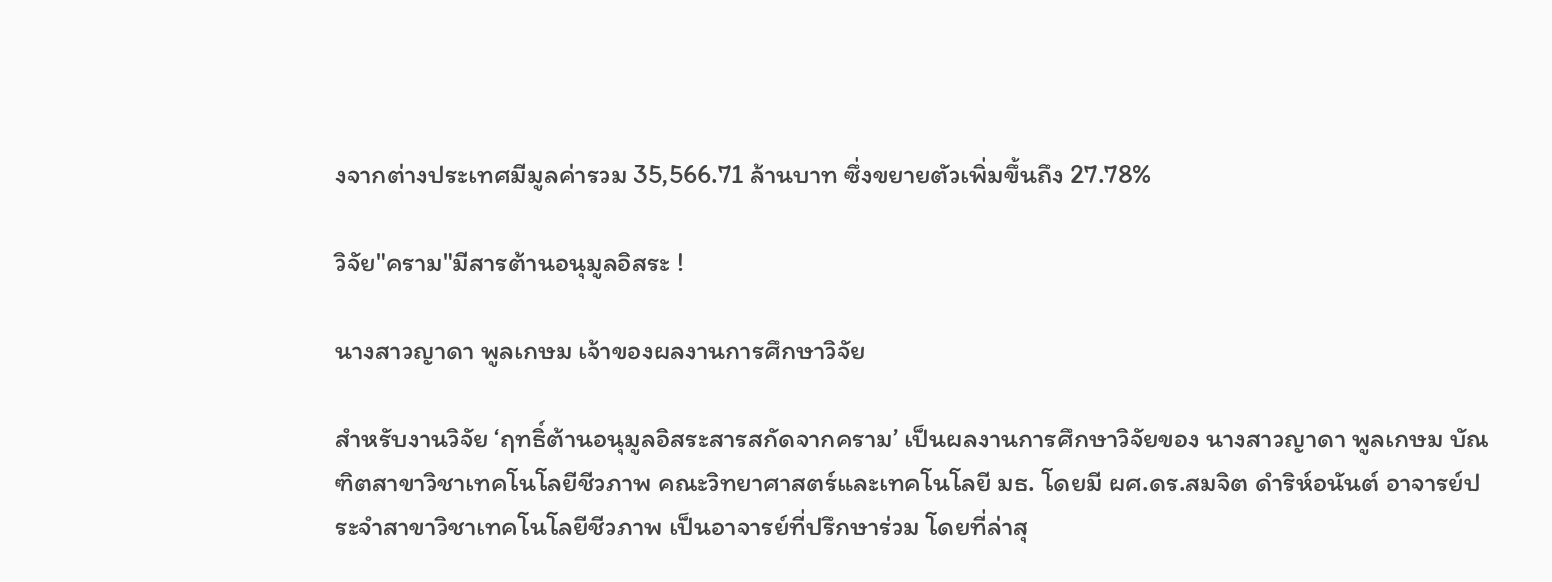งจากต่างประเทศมีมูลค่ารวม 35,566.71 ล้านบาท ซึ่งขยายตัวเพิ่มขึ้นถึง 27.78%

วิจัย"คราม"มีสารต้านอนุมูลอิสระ !

นางสาวญาดา พูลเกษม เจ้าของผลงานการศึกษาวิจัย

สำหรับงานวิจัย ‘ฤทธิ์ต้านอนุมูลอิสระสารสกัดจากคราม’ เป็นผลงานการศึกษาวิจัยของ นางสาวญาดา พูลเกษม บัณฑิตสาขาวิชาเทคโนโลยีชีวภาพ คณะวิทยาศาสตร์และเทคโนโลยี มธ. โดยมี ผศ.ดร.สมจิต ดำริห์อนันต์ อาจารย์ประจำสาขาวิชาเทคโนโลยีชีวภาพ เป็นอาจารย์ที่ปรึกษาร่วม โดยที่ล่าสุ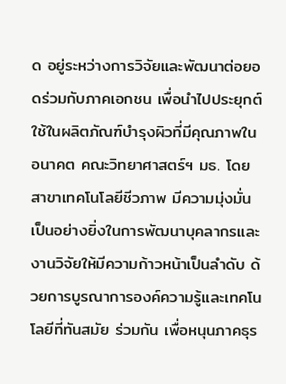ด อยู่ระหว่างการวิจัยและพัฒนาต่อยอดร่วมกับภาคเอกชน เพื่อนำไปประยุกต์ใช้ในผลิตภัณฑ์บำรุงผิวที่มีคุณภาพในอนาคต คณะวิทยาศาสตร์ฯ มธ. โดยสาขาเทคโนโลยีชีวภาพ มีความมุ่งมั่นเป็นอย่างยิ่งในการพัฒนาบุคลากรและงานวิจัยให้มีความก้าวหน้าเป็นลำดับ ด้วยการบูรณาการองค์ความรู้และเทคโนโลยีที่ทันสมัย ร่วมกัน เพื่อหนุนภาคธุร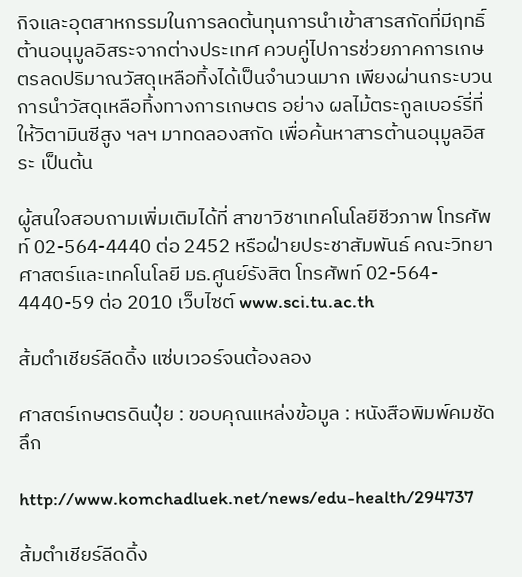กิจและอุตสาหกรรมในการลดต้นทุนการนำเข้าสารสกัดที่มีฤทธิ์ต้านอนุมูลอิสระจากต่างประเทศ ควบคู่ไปการช่วยภาคการเกษตรลดปริมาณวัสดุเหลือทิ้งได้เป็นจำนวนมาก เพียงผ่านกระบวนการนำวัสดุเหลือทิ้งทางการเกษตร อย่าง ผลไม้ตระกูลเบอร์รี่ที่ให้วิตามินซีสูง ฯลฯ มาทดลองสกัด เพื่อค้นหาสารต้านอนุมูลอิสระ เป็นต้น

ผู้สนใจสอบถามเพิ่มเติมได้ที่ สาขาวิชาเทคโนโลยีชีวภาพ โทรศัพท์ 02-564-4440 ต่อ 2452 หรือฝ่ายประชาสัมพันธ์ คณะวิทยาศาสตร์และเทคโนโลยี มธ.ศูนย์รังสิต โทรศัพท์ 02-564- 4440-59 ต่อ 2010 เว็บไซต์ www.sci.tu.ac.th

ส้มตำเชียร์ลีดดิ้ง แซ่บเวอร์จนต้องลอง

ศาสตร์เกษตรดินปุ๋ย : ขอบคุณแหล่งข้อมูล : หนังสือพิมพ์คมชัดลึก

http://www.komchadluek.net/news/edu-health/294737

ส้มตำเชียร์ลีดดิ้ง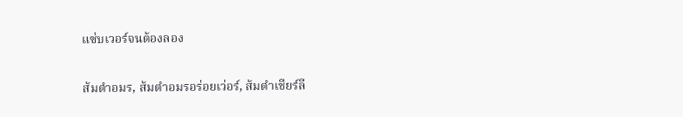แซ่บเวอร์จนต้องลอง

ส้มตำอมร, ส้มตำอมรอร่อยเว่อร์, ส้มตำเชียร์ลี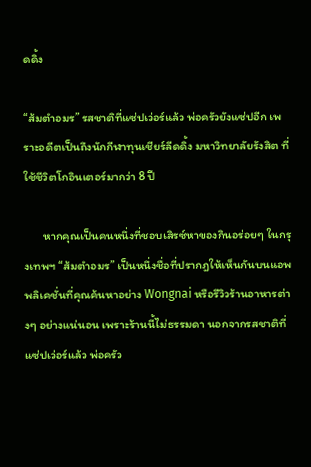ดดิ้ง

“ส้มตำอมร” รสชาติที่แซ่ปเว่อร์แล้ว พ่อครัวยังแซ่ปอีก เพราะอดีตเป็นถึงนักกีฬาทุนเชียร์ลีดดิ้ง มหาวิทยาลัยรังสิต ที่ใช้ชีวิตโกอินเตอร์มากว่า 8 ปี

       หากคุณเป็นคนหนึ่งที่ชอบเสิรซ์หาของกินอร่อยๆ ในกรุงเทพฯ “ส้มตำอมร” เป็นหนึ่งชื่อที่ปรากฎให้เห็นกันบนแอพพลิเคชั่นที่คุณค้นหาอย่าง Wongnai หรือรีวิวร้านอาหารต่างๆ อย่างแน่นอน เพราะร้านนี้ไม่ธรรมดา นอกจากรสชาติที่แซ่ปเว่อร์แล้ว พ่อครัว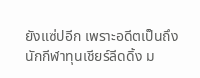ยังแซ่ปอีก เพราะอดีตเป็นถึงนักกีฬาทุนเชียร์ลีดดิ้ง ม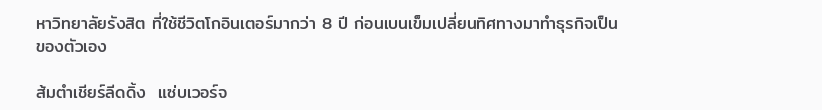หาวิทยาลัยรังสิต ที่ใช้ชีวิตโกอินเตอร์มากว่า 8 ปี ก่อนเบนเข็มเปลี่ยนทิศทางมาทำธุรกิจเป็นของตัวเอง

ส้มตำเชียร์ลีดดิ้ง  แซ่บเวอร์จ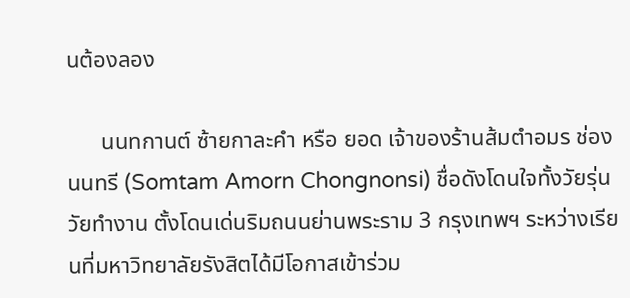นต้องลอง

      นนทกานต์ ซ้ายกาละคำ หรือ ยอด เจ้าของร้านส้มตำอมร ช่องนนทรี (Somtam Amorn Chongnonsi) ชื่อดังโดนใจทั้งวัยรุ่น วัยทำงาน ตั้งโดนเด่นริมถนนย่านพระราม 3 กรุงเทพฯ ระหว่างเรียนที่มหาวิทยาลัยรังสิตได้มีโอกาสเข้าร่วม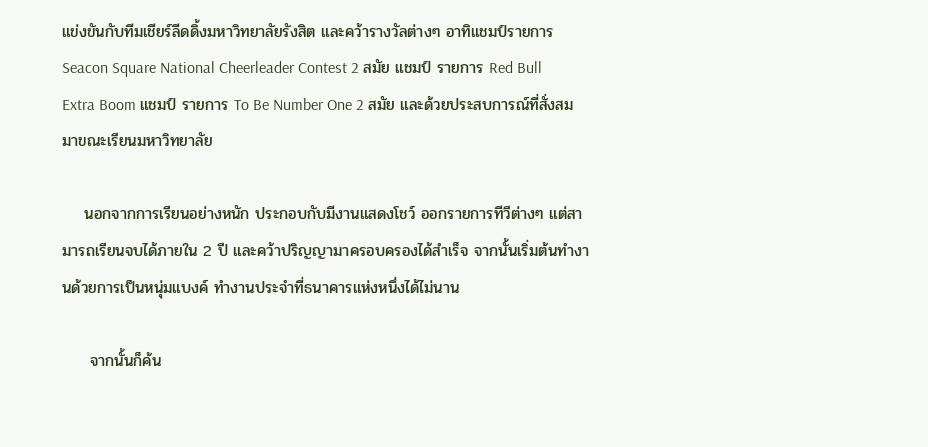แข่งขันกับทีมเชียร์ลีดดิ้งมหาวิทยาลัยรังสิต และคว้ารางวัลต่างๆ อาทิแชมป์รายการ Seacon Square National Cheerleader Contest 2 สมัย แชมป์ รายการ Red Bull Extra Boom แชมป์ รายการ To Be Number One 2 สมัย และด้วยประสบการณ์ที่สั่งสมมาขณะเรียนมหาวิทยาลัย

    นอกจากการเรียนอย่างหนัก ประกอบกับมีงานแสดงโชว์ ออกรายการทีวีต่างๆ แต่สามารถเรียนจบได้ภายใน 2 ปี และคว้าปริญญามาครอบครองได้สำเร็จ จากนั้นเริ่มต้นทำงานด้วยการเป็นหนุ่มแบงค์ ทำงานประจำที่ธนาคารแห่งหนึ่งได้ไม่นาน

     จากนั้นก็ค้น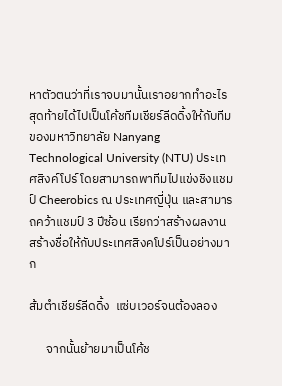หาตัวตนว่าที่เราจบมานั้นเราอยากทำอะไร สุดท้ายได้ไปเป็นโค้ชทีมเชียร์ลีดดิ้งให้กับทีมของมหาวิทยาลัย Nanyang Technological University (NTU) ประเทศสิงค์โปร์ โดยสามารถพาทีมไปแข่งชิงแชมป์ Cheerobics ณ ประเทศญี่ปุ่น และสามารถคว้าแชมป์ 3 ปีซ้อน เรียกว่าสร้างผลงานสร้างชื่อให้กับประเทศสิงคโปร์เป็นอย่างมาก

ส้มตำเชียร์ลีดดิ้ง  แซ่บเวอร์จนต้องลอง

      จากนั้นย้ายมาเป็นโค้ช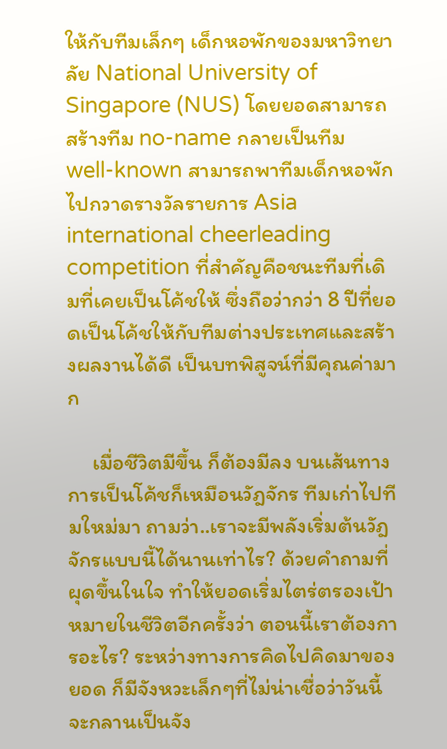ให้กับทีมเล็กๆ เด็กหอพักของมหาวิทยาลัย National University of Singapore (NUS) โดยยอดสามารถสร้างทีม no-name กลายเป็นทีม well-known สามารถพาทีมเด็กหอพักไปกวาดรางวัลรายการ Asia international cheerleading competition ที่สำคัญคือชนะทีมที่เดิมที่เคยเป็นโค้ชให้ ซึ่งถือว่ากว่า 8 ปีที่ยอดเป็นโค้ชให้กับทีมต่างประเทศและสร้างผลงานได้ดี เป็นบทพิสูจน์ที่มีคุณค่ามาก

     เมื่อชีวิตมีขึ้น ก็ต้องมีลง บนเส้นทางการเป็นโค้ชก็เหมือนวัฎจักร ทีมเก่าไปทีมใหม่มา ถามว่า..เราจะมีพลังเริ่มต้นวัฎจักรแบบนี้ได้นานเท่าไร? ด้วยคำถามที่ผุดขึ้นในใจ ทำให้ยอดเริ่มไตร่ตรองเป้าหมายในชีวิตอีกครั้งว่า ตอนนี้เราต้องการอะไร? ระหว่างทางการคิดไปคิดมาของยอด ก็มีจังหวะเล็กๆที่ไม่น่าเชื่อว่าวันนี้จะกลานเป็นจัง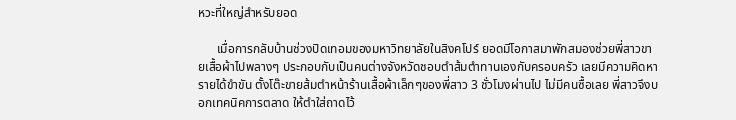หวะที่ใหญ่สำหรับยอด

      เมื่อการกลับบ้านช่วงปิดเทอมของมหาวิทยาลัยในสิงคโปร์ ยอดมีโอกาสมาพักสมองช่วยพี่สาวขายเสื้อผ้าไปพลางๆ ประกอบกับเป็นคนต่างจังหวัดชอบตำส้มตำทานเองกับครอบครัว เลยมีความคิดหารายได้ขำขัน ตั้งโต๊ะขายส้มตำหน้าร้านเสื้อผ้าเล็กๆของพี่สาว 3 ชั่วโมงผ่านไป ไม่มีคนซื้อเลย พี่สาวจึงบอกเทคนิคการตลาด ให้ตำใส่ถาดไว้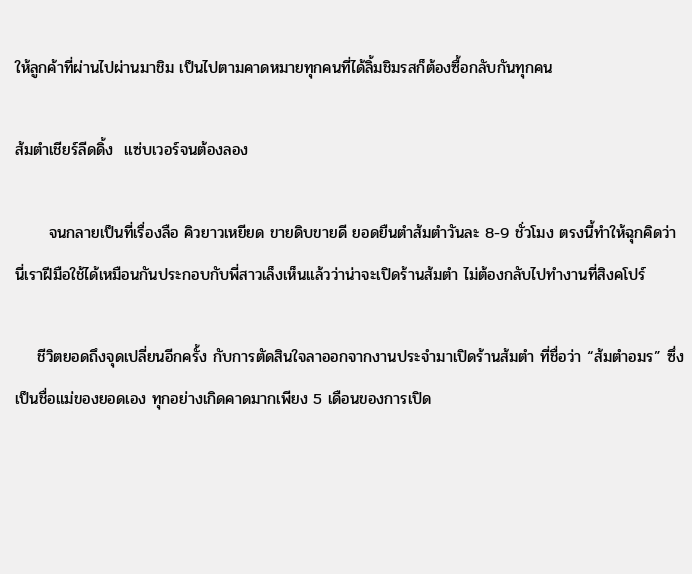ให้ลูกค้าที่ผ่านไปผ่านมาชิม เป็นไปตามคาดหมายทุกคนที่ได้ลิ้มชิมรสก็ต้องซื้อกลับกันทุกคน

ส้มตำเชียร์ลีดดิ้ง  แซ่บเวอร์จนต้องลอง

      จนกลายเป็นที่เรื่องลือ คิวยาวเหยียด ขายดิบขายดี ยอดยืนตำส้มตำวันละ 8-9 ชั่วโมง ตรงนี้ทำให้ฉุกคิดว่า นี่เราฝีมือใช้ได้เหมือนกันประกอบกับพี่สาวเล็งเห็นแล้วว่าน่าจะเปิดร้านส้มตำ ไม่ต้องกลับไปทำงานที่สิงคโปร์

    ชีวิตยอดถึงจุดเปลี่ยนอีกครั้ง กับการตัดสินใจลาออกจากงานประจำมาเปิดร้านส้มตำ ที่ชื่อว่า “ส้มตำอมร” ซึ่งเป็นชื่อแม่ของยอดเอง ทุกอย่างเกิดคาดมากเพียง 5 เดือนของการเปิด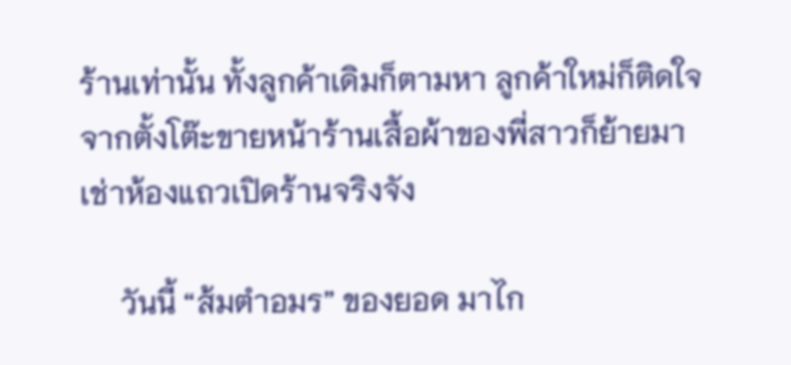ร้านเท่านั้น ทั้งลูกค้าเดิมก็ตามหา ลูกค้าใหม่ก็ติดใจ จากตั้งโต๊ะขายหน้าร้านเสื้อผ้าของพี่สาวก็ย้ายมาเช่าห้องแถวเปิดร้านจริงจัง

     วันนี้ “ส้มตำอมร” ของยอด มาไก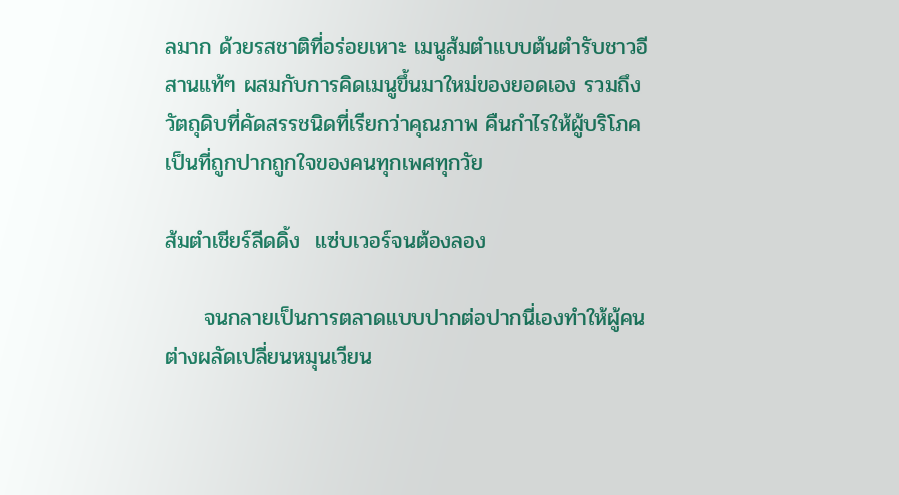ลมาก ด้วยรสชาติที่อร่อยเหาะ เมนูส้มตำแบบต้นตำรับชาวอีสานแท้ๆ ผสมกับการคิดเมนูขึ้นมาใหม่ของยอดเอง รวมถึงวัตถุดิบที่คัดสรรชนิดที่เรียกว่าคุณภาพ คืนกำไรให้ผู้บริโภค เป็นที่ถูกปากถูกใจของคนทุกเพศทุกวัย

ส้มตำเชียร์ลีดดิ้ง  แซ่บเวอร์จนต้องลอง

     จนกลายเป็นการตลาดแบบปากต่อปากนี่เองทำให้ผู้คนต่างผลัดเปลี่ยนหมุนเวียน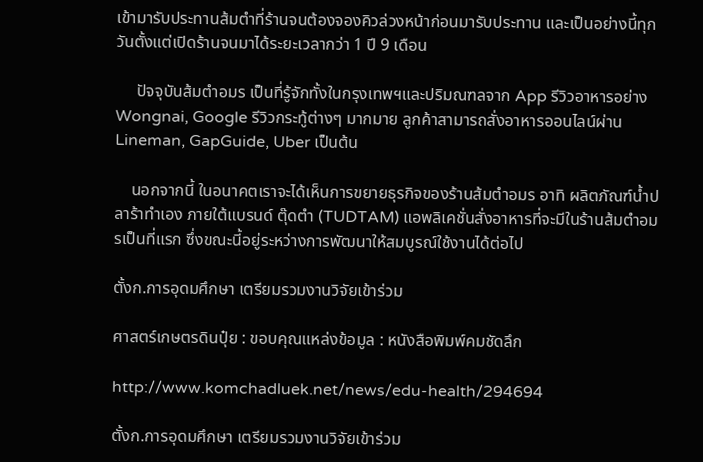เข้ามารับประทานส้มตำที่ร้านจนต้องจองคิวล่วงหน้าก่อนมารับประทาน และเป็นอย่างนี้ทุกวันตั้งแต่เปิดร้านจนมาได้ระยะเวลากว่า 1 ปี 9 เดือน

     ปัจจุบันส้มตำอมร เป็นที่รู้จักทั้งในกรุงเทพฯและปริมณฑลจาก App รีวิวอาหารอย่าง Wongnai, Google รีวิวกระทู้ต่างๆ มากมาย ลูกค้าสามารถสั่งอาหารออนไลน์ผ่าน Lineman, GapGuide, Uber เป็นต้น

    นอกจากนี้ ในอนาคตเราจะได้เห็นการขยายธุรกิจของร้านส้มตำอมร อาทิ ผลิตภัณฑ์น้ำปลาร้าทำเอง ภายใต้แบรนด์ ตุ๊ดตำ (TUDTAM) แอพลิเคชั่นสั่งอาหารที่จะมีในร้านส้มตำอมรเป็นที่แรก ซึ่งขณะนี้อยู่ระหว่างการพัฒนาให้สมบูรณ์ใช้งานได้ต่อไป

ตั้งก.การอุดมศึกษา เตรียมรวมงานวิจัยเข้าร่วม

ศาสตร์เกษตรดินปุ๋ย : ขอบคุณแหล่งข้อมูล : หนังสือพิมพ์คมชัดลึก

http://www.komchadluek.net/news/edu-health/294694

ตั้งก.การอุดมศึกษา เตรียมรวมงานวิจัยเข้าร่วม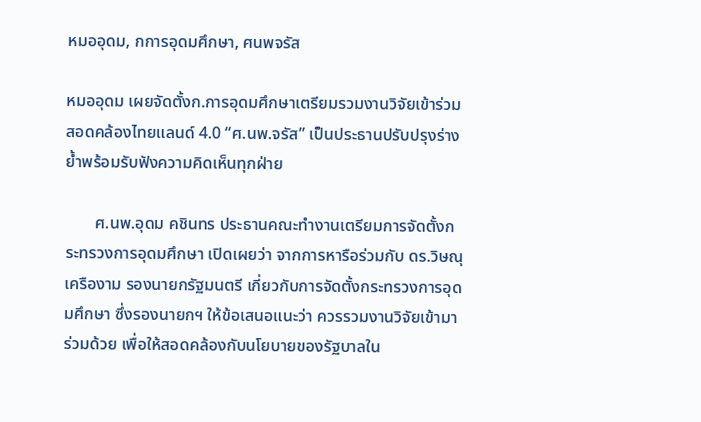หมออุดม, กการอุดมศึกษา, ศนพจรัส

หมออุดม เผยจัดตั้งก.การอุดมศึกษาเตรียมรวมงานวิจัยเข้าร่วม สอดคล้องไทยแลนด์ 4.0 “ศ.นพ.จรัส” เป็นประธานปรับปรุงร่าง ย้ำพร้อมรับฟังความคิดเห็นทุกฝ่าย

       ศ.นพ.อุดม คชินทร ประธานคณะทำงานเตรียมการจัดตั้งกระทรวงการอุดมศึกษา เปิดเผยว่า จากการหารือร่วมกับ ดร.วิษณุ เครืองาม รองนายกรัฐมนตรี เกี่ยวกับการจัดตั้งกระทรวงการอุดมศึกษา ซึ่งรองนายกฯ ให้ข้อเสนอแนะว่า ควรรวมงานวิจัยเข้ามาร่วมด้วย เพื่อให้สอดคล้องกับนโยบายของรัฐบาลใน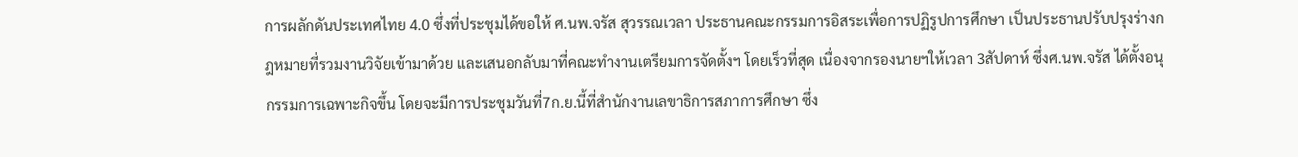การผลักดันประเทศไทย 4.0 ซึ่งที่ประชุมได้ขอให้ ศ.นพ.จรัส สุวรรณเวลา ประธานคณะกรรมการอิสระเพื่อการปฏิรูปการศึกษา เป็นประธานปรับปรุงร่างกฎหมายที่รวมงานวิจัยเข้ามาด้วย และเสนอกลับมาที่คณะทำงานเตรียมการจัดตั้งฯ โดยเร็วที่สุด เนื่องจากรองนายฯให้เวลา 3สัปดาห์ ซึ่งศ.นพ.จรัส ได้ตั้งอนุกรรมการเฉพาะกิจขึ้น โดยจะมีการประชุมวันที่7ก.ย.นี้ที่สำนักงานเลขาธิการสภาการศึกษา ซึ่ง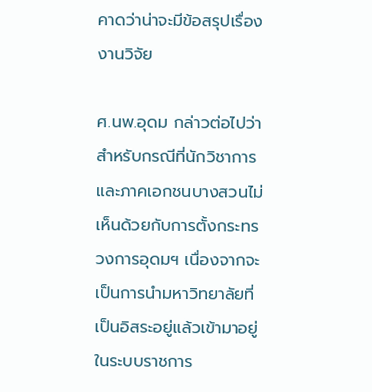คาดว่าน่าจะมีข้อสรุปเรื่องงานวิจัย

ศ.นพ.อุดม กล่าวต่อไปว่า สำหรับกรณีที่นักวิชาการและภาคเอกชนบางสวนไม่เห็นด้วยกับการตั้งกระทรวงการอุดมฯ เนื่องจากจะเป็นการนำมหาวิทยาลัยที่เป็นอิสระอยู่แล้วเข้ามาอยู่ในระบบราชการ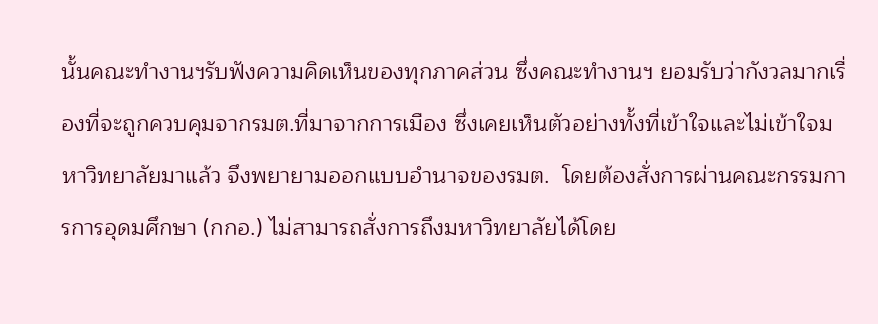นั้นคณะทำงานฯรับฟังความคิดเห็นของทุกภาคส่วน ซึ่งคณะทำงานฯ ยอมรับว่ากังวลมากเรื่องที่จะถูกควบคุมจากรมต.ที่มาจากการเมือง ซึ่งเคยเห็นตัวอย่างทั้งที่เข้าใจและไม่เข้าใจมหาวิทยาลัยมาแล้ว จึงพยายามออกแบบอำนาจของรมต.  โดยต้องสั่งการผ่านคณะกรรมการการอุดมศึกษา (กกอ.) ไม่สามารถสั่งการถึงมหาวิทยาลัยได้โดย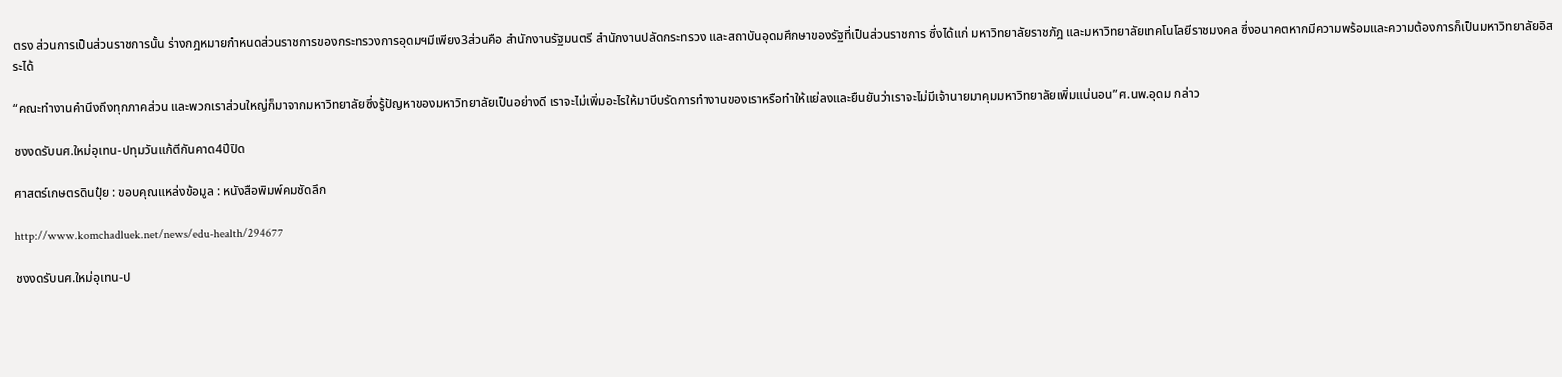ตรง ส่วนการเป็นส่วนราชการนั้น ร่างกฎหมายกำหนดส่วนราชการของกระทรวงการอุดมฯมีเพียง3ส่วนคือ สำนักงานรัฐมนตรี สำนักงานปลัดกระทรวง และสถาบันอุดมศึกษาของรัฐที่เป็นส่วนราชการ ซึ่งได้แก่ มหาวิทยาลัยราชภัฎ และมหาวิทยาลัยเทคโนโลยีราชมงคล ซึ่งอนาคตหากมีความพร้อมและความต้องการก็เป็นมหาวิทยาลัยอิสระได้

“คณะทำงานคำนึงถึงทุกภาคส่วน และพวกเราส่วนใหญ่ก็มาจากมหาวิทยาลัยซึ่งรู้ปัญหาของมหาวิทยาลัยเป็นอย่างดี เราจะไม่เพิ่มอะไรให้มาบีบรัดการทำงานของเราหรือทำให้แย่ลงและยืนยันว่าเราจะไม่มีเจ้านายมาคุมมหาวิทยาลัยเพิ่มแน่นอน”ศ.นพ.อุดม กล่าว

ชงงดรับนศ.ใหม่อุเทน-ปทุมวันแก้ตีกันคาด4ปีปิด

ศาสตร์เกษตรดินปุ๋ย : ขอบคุณแหล่งข้อมูล : หนังสือพิมพ์คมชัดลึก

http://www.komchadluek.net/news/edu-health/294677

ชงงดรับนศ.ใหม่อุเทน-ป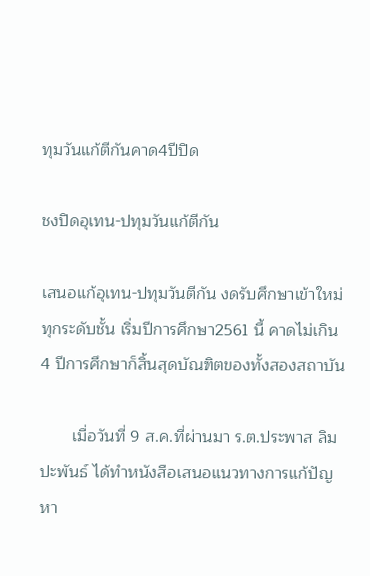ทุมวันแก้ตีกันคาด4ปีปิด

ชงปิดอุเทน-ปทุมวันแก้ตีกัน

เสนอแก้อุเทน-ปทุมวันตีกัน งดรับศึกษาเข้าใหม่ทุกระดับชั้น เริ่มปีการศึกษา2561 นี้ คาดไม่เกิน 4 ปีการศึกษาก็สิ้นสุดบัณฑิตของทั้งสองสถาบัน

       เมื่อวันที่ 9 ส.ค.ที่ผ่านมา ร.ต.ประพาส ลิมปะพันธ์ ได้ทำหนังสือเสนอแนวทางการแก้ปัญหา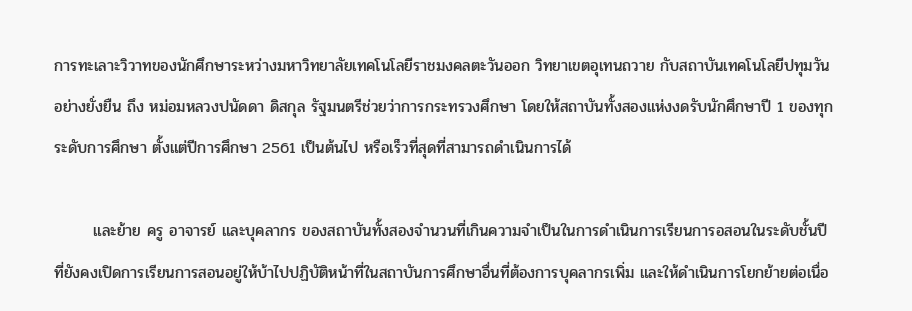การทะเลาะวิวาทของนักศึกษาระหว่างมหาวิทยาลัยเทคโนโลยีราชมงคลตะวันออก วิทยาเขตอุเทนถวาย กับสถาบันเทคโนโลยีปทุมวันอย่างยั่งยืน ถึง หม่อมหลวงปนัดดา ดิสกุล รัฐมนตรีช่วยว่าการกระทรวงศึกษา โดยให้สถาบันทั้งสองแห่งงดรับนักศึกษาปี 1 ของทุกระดับการศึกษา ตั้งแต่ปีการศึกษา 2561 เป็นต้นไป หรือเร็วที่สุดที่สามารถดำเนินการได้

       และย้าย ครู อาจารย์ และบุคลากร ของสถาบันทั้งสองจำนวนที่เกินความจำเป็นในการดำเนินการเรียนการอสอนในระดับชั้นปีที่ยังคงเปิดการเรียนการสอนอยู่ให้บ้าไปปฏิบัติหน้าที่ในสถาบันการศึกษาอื่นที่ต้องการบุคลากรเพิ่ม และให้ดำเนินการโยกย้ายต่อเนื่อ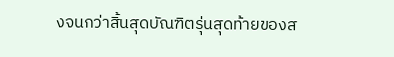งจนกว่าสิ้นสุดบัณฑิตรุ่นสุดท้ายของส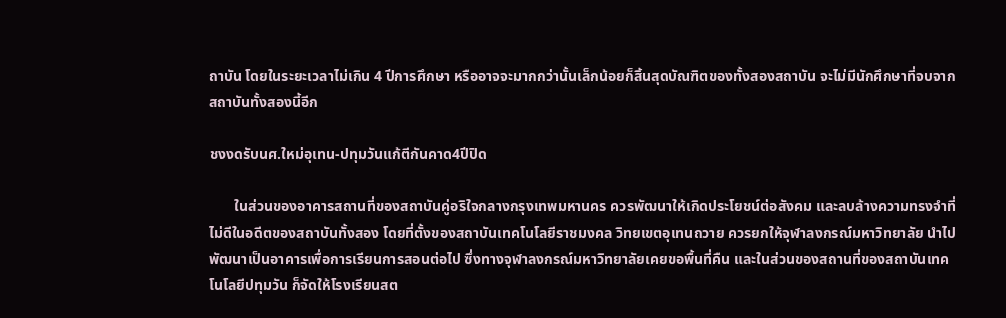ถาบัน โดยในระยะเวลาไม่เกิน 4 ปีการศึกษา หรืออาจจะมากกว่านั้นเล็กน้อยก็สิ้นสุดบัณฑิตของทั้งสองสถาบัน จะไม่มีนักศึกษาที่จบจากสถาบันทั้งสองนี้อีก

ชงงดรับนศ.ใหม่อุเทน-ปทุมวันแก้ตีกันคาด4ปีปิด

       ในส่วนของอาคารสถานที่ของสถาบันคู่อริใจกลางกรุงเทพมหานคร ควรพัฒนาให้เกิดประโยชน์ต่อสังคม และลบล้างความทรงจำที่ไม่ดีในอดีตของสถาบันทั้งสอง โดยที่ตั้งของสถาบันเทคโนโลยีราชมงคล วิทยเขตอุเทนถวาย ควรยกให้จุฬาลงกรณ์มหาวิทยาลัย นำไปพัฒนาเป็นอาคารเพื่อการเรียนการสอนต่อไป ซึ่งทางจุฬาลงกรณ์มหาวิทยาลัยเคยขอพื้นที่คืน และในส่วนของสถานที่ของสถาบันเทคโนโลยีปทุมวัน ก็จัดให้โรงเรียนสต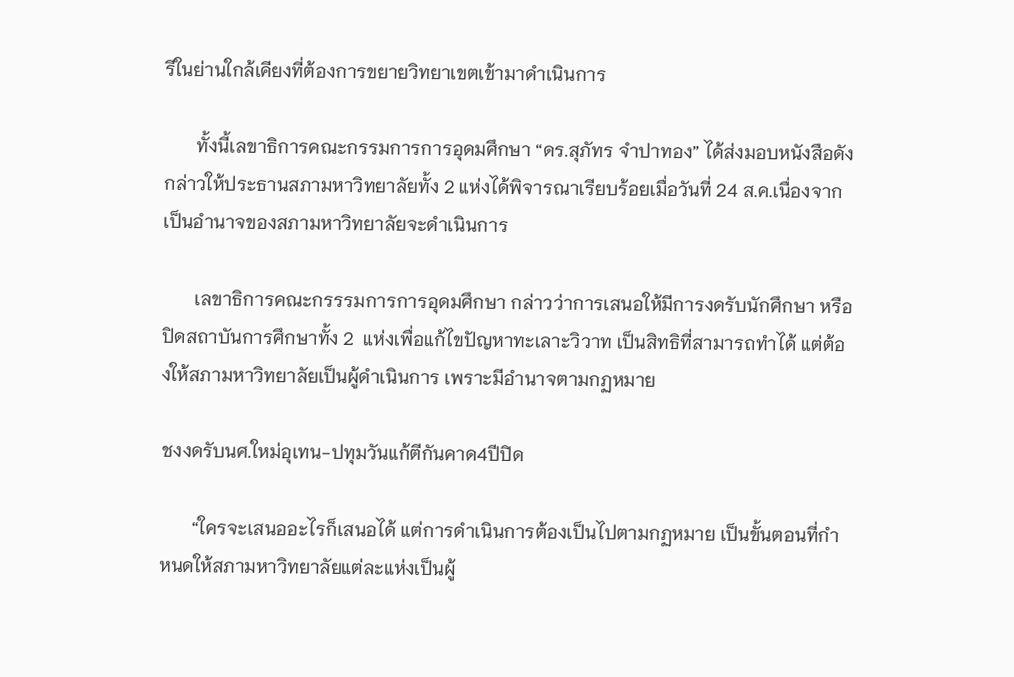รีในย่านใกล้เคียงที่ต้องการขยายวิทยาเขตเข้ามาดำเนินการ

       ทั้งนี้เลขาธิการคณะกรรมการการอุดมศึกษา “ดร.สุภัทร จำปาทอง” ได้ส่งมอบหนังสือดังกล่าวให้ประธานสภามหาวิทยาลัยทั้ง 2 แห่งได้พิจารณาเรียบร้อยเมื่อวันที่ 24 ส.ค.เนื่องจากเป็นอำนาจของสภามหาวิทยาลัยจะดำเนินการ

       เลขาธิการคณะกรรรมการการอุดมศึกษา กล่าวว่าการเสนอให้มีการงดรับนักศึกษา หรือปิดสถาบันการศึกษาทั้ง 2  แห่งเพื่อแก้ไขปัญหาทะเลาะวิวาท เป็นสิทธิที่สามารถทำได้ แต่ต้องให้สภามหาวิทยาลัยเป็นผู้ดำเนินการ เพราะมีอำนาจตามกฏหมาย

ชงงดรับนศ.ใหม่อุเทน-ปทุมวันแก้ตีกันคาด4ปีปิด

       “ใครจะเสนออะไรก็เสนอได้ แต่การดำเนินการต้องเป็นไปตามกฏหมาย เป็นขั้นตอนที่กำหนดให้สภามหาวิทยาลัยแต่ละแห่งเป็นผู้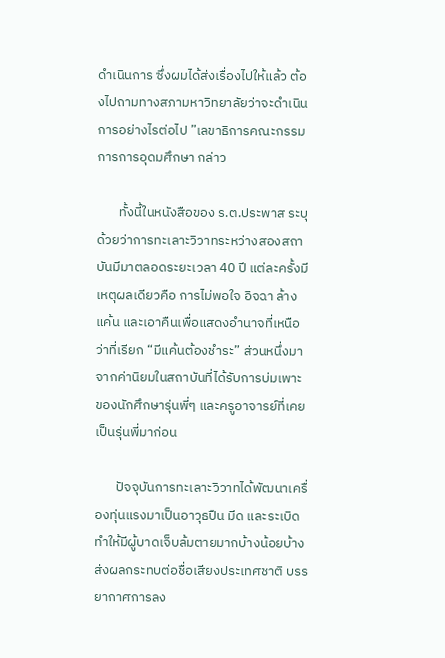ดำเนินการ ซึ่งผมได้ส่งเรื่องไปให้แล้ว ต้องไปถามทางสภามหาวิทยาลัยว่าจะดำเนินการอย่างไรต่อไป ”เลขาธิการคณะกรรมการการอุดมศึกษา กล่าว

       ทั้งนี้ในหนังสือของ ร.ต.ประพาส ระบุด้วยว่าการทะเลาะวิวาทระหว่างสองสถาบันมีมาตลอดระยะเวลา 40 ปี แต่ละครั้งมีเหตุผลเดียวคือ การไม่พอใจ อิจฉา ล้างแค้น และเอาคืนเพื่อแสดงอำนาจที่เหนือว่าที่เรียก “มีแค้นต้องชำระ” ส่วนหนึ่งมาจากค่านิยมในสถาบันที่ได้รับการบ่มเพาะของนักศึกษารุ่นพี่ๆ และครูอาจารย์ที่เคยเป็นรุ่นพี่มาก่อน

       ปัจจุบันการทะเลาะวิวาทได้พัฒนาเครื่องทุ่นแรงมาเป็นอาวุธปืน มีด และระเบิดทำให้มีผู้บาดเจ็บล้มตายมากบ้างน้อยบ้าง ส่งผลกระทบต่อชื่อเสียงประเทศชาติ บรรยากาศการลง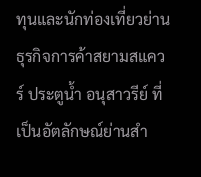ทุนและนักท่องเที่ยวย่านธุรกิจการค้าสยามสแควร์ ประตูน้ำ อนุสาวรีย์ ที่เป็นอัตลักษณ์ย่านสำ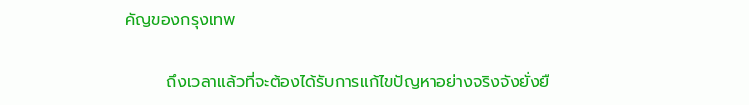คัญของกรุงเทพ

       ถึงเวลาแล้วที่จะต้องได้รับการแก้ไขปัญหาอย่างจริงจังยั่งยื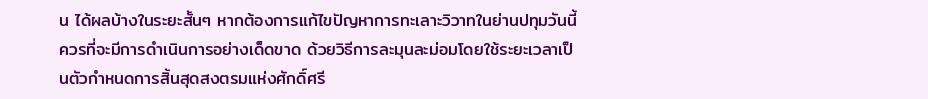น ได้ผลบ้างในระยะสั้นๆ หากต้องการแก้ไขปัญหาการทะเลาะวิวาทในย่านปทุมวันนี้ ควรที่จะมีการดำเนินการอย่างเด็ดขาด ด้วยวิธีการละมุนละม่อมโดยใช้ระยะเวลาเป็นตัวกำหนดการสิ้นสุดสงตรมแห่งศักดิ์ศรี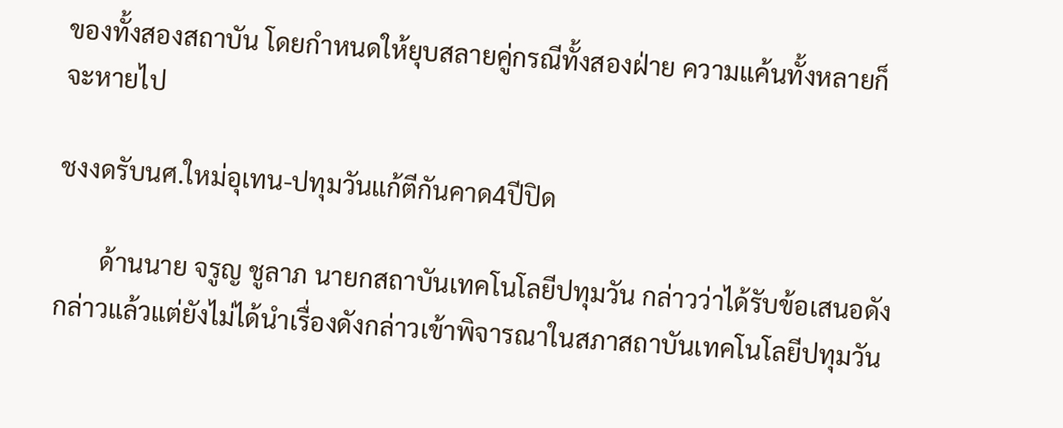ของทั้งสองสถาบัน โดยกำหนดให้ยุบสลายคู่กรณีทั้งสองฝ่าย ความแค้นทั้งหลายก็จะหายไป

ชงงดรับนศ.ใหม่อุเทน-ปทุมวันแก้ตีกันคาด4ปีปิด

       ด้านนาย จรูญ ชูลาภ นายกสถาบันเทคโนโลยีปทุมวัน กล่าวว่าได้รับข้อเสนอดังกล่าวแล้วแต่ยังไม่ได้นำเรื่องดังกล่าวเข้าพิจารณาในสภาสถาบันเทคโนโลยีปทุมวัน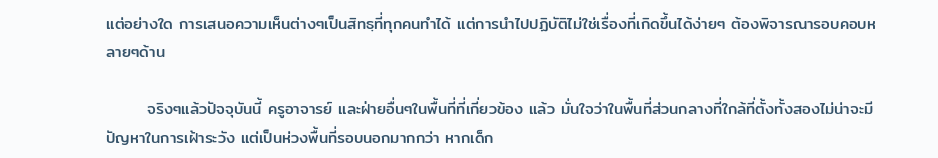แต่อย่างใด การเสนอความเห็นต่างๆเป็นสิทธฺที่ทุกคนทำได้ แต่การนำไปปฏิบัติไม่ใช่เรื่องที่เกิดขึ้นได้ง่ายๆ ต้องพิจารณารอบคอบหลายๆด้าน

       จริงๆแล้วปัจจุบันนี้ ครูอาจารย์ และฝ่ายอื่นๆในพื้นที่ที่เกี่ยวข้อง แล้ว มั่นใจว่าในพื้นที่ส่วนกลางที่ใกล้ที่ตั้งทั้งสองไม่น่าจะมีปัญหาในการเฝ้าระวัง แต่เป็นห่วงพื้นที่รอบนอกมากกว่า หากเด็ก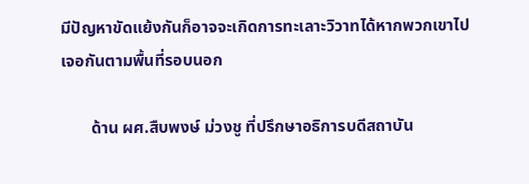มีปัญหาขัดแย้งกันก็อาจจะเกิดการทะเลาะวิวาทได้หากพวกเขาไปเจอกันตามพื้นที่รอบนอก

       ด้าน ผศ.สืบพงษ์ ม่วงชู ที่ปรึกษาอธิการบดีสถาบัน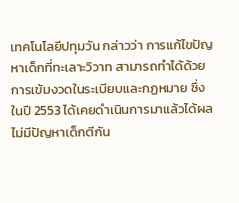เทคโนโลยีปทุมวัน กล่าวว่า การแก้ไขปัญหาเด็กที่ทะเลาะวิวาท สามารถทำได้ด้วยการเข้มงวดในระเบียบและกฏหมาย ซึ่งในปี 2553 ได้เคยดำเนินการมาแล้วได้ผลไม่มีปัญหาเด็กตีกัน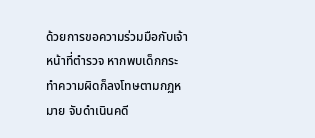ด้วยการขอความร่วมมือกับเจ้าหน้าที่ตำรวจ หากพบเด็กกระทำความผิดก็ลงโทษตามกฏหมาย จับดำเนินคดี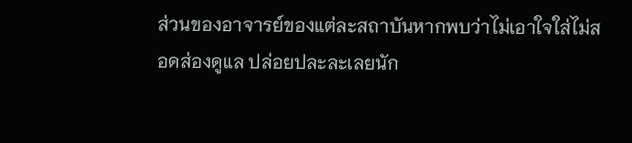ส่วนของอาจารย์ของแต่ละสถาบันหากพบว่าไม่เอาใจใส่ไม่สอดส่องดูแล ปล่อยปละละเลยนัก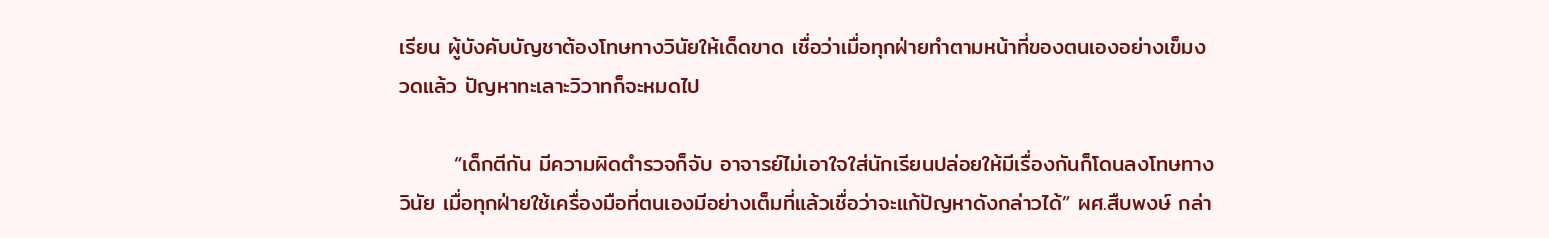เรียน ผู้บังคับบัญชาต้องโทษทางวินัยให้เด็ดขาด เชื่อว่าเมื่อทุกฝ่ายทำตามหน้าที่ของตนเองอย่างเข็มงวดแล้ว ปัญหาทะเลาะวิวาทก็จะหมดไป

       “เด็กตีกัน มีความผิดตำรวจก็จับ อาจารย์ไม่เอาใจใส่นักเรียนปล่อยให้มีเรื่องกันก็โดนลงโทษทางวินัย เมื่อทุกฝ่ายใช้เครื่องมือที่ตนเองมีอย่างเต็มที่แล้วเชื่อว่าจะแก้ปัญหาดังกล่าวได้” ผศ.สืบพงษ์ กล่า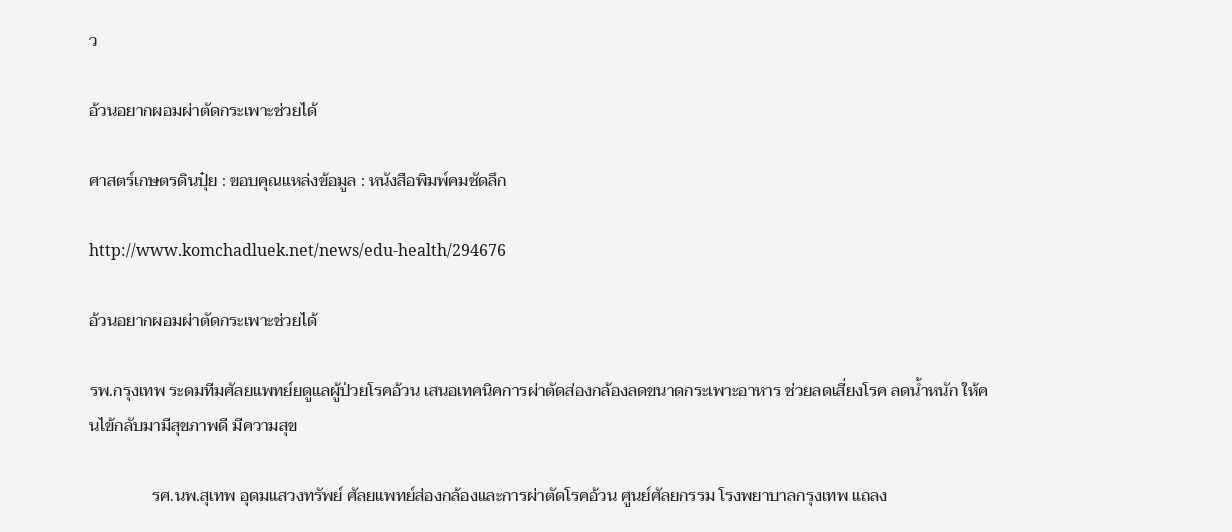ว

อ้วนอยากผอมผ่าตัดกระเพาะช่วยได้

ศาสตร์เกษตรดินปุ๋ย : ขอบคุณแหล่งข้อมูล : หนังสือพิมพ์คมชัดลึก

http://www.komchadluek.net/news/edu-health/294676

อ้วนอยากผอมผ่าตัดกระเพาะช่วยได้

รพ.กรุงเทพ ระดมทีมศัลยแพทย์ยดูแลผู้ป่วยโรคอ้วน เสนอเทคนิคการผ่าตัดส่องกล้องลดขนาดกระเพาะอาหาร ช่วยลดเสี่ยงโรค ลดน้ำหนัก ให้คนไข้กลับมามีสุขภาพดี มีความสุข

               รศ.นพ.สุเทพ อุดมแสวงทรัพย์ ศัลยแพทย์ส่องกล้องและการผ่าตัดโรคอ้วน ศูนย์ศัลยกรรม โรงพยาบาลกรุงเทพ แถลง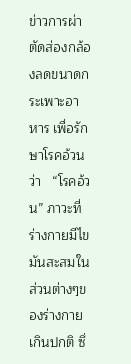ข่าวการผ่าตัดส่องกล้องลดขนาดกระเพาะอาหาร เพื่อรักษาโรคอ้วน ว่า   “โรคอ้วน” ภาวะที่ร่างกายมีไขมันสะสมในส่วนต่างๆของร่างกายเกินปกติ ซึ่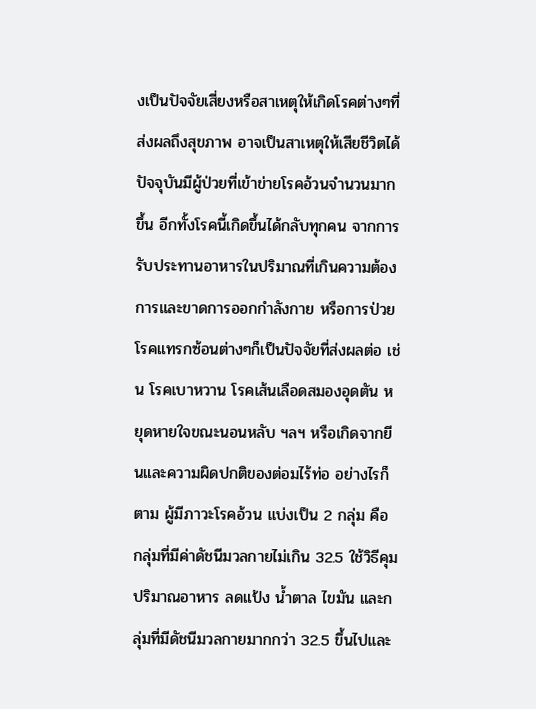งเป็นปัจจัยเสี่ยงหรือสาเหตุให้เกิดโรคต่างๆที่ส่งผลถึงสุขภาพ อาจเป็นสาเหตุให้เสียชีวิตได้ ปัจจุบันมีผู้ป่วยที่เข้าข่ายโรคอ้วนจำนวนมากขึ้น อีกทั้งโรคนี้เกิดขึ้นได้กลับทุกคน จากการรับประทานอาหารในปริมาณที่เกินความต้องการและขาดการออกกำลังกาย หรือการป่วยโรคแทรกซ้อนต่างๆก็เป็นปัจจัยที่ส่งผลต่อ เช่น โรคเบาหวาน โรคเส้นเลือดสมองอุดตัน หยุดหายใจขณะนอนหลับ ฯลฯ หรือเกิดจากยีนและความผิดปกติของต่อมไร้ท่อ อย่างไรก็ตาม ผู้มีภาวะโรคอ้วน แบ่งเป็น 2 กลุ่ม คือ กลุ่มที่มีค่าดัชนีมวลกายไม่เกิน 32.5 ใช้วิธีคุมปริมาณอาหาร ลดแป้ง น้ำตาล ไขมัน และกลุ่มที่มีดัชนีมวลกายมากกว่า 32.5 ขึ้นไปและ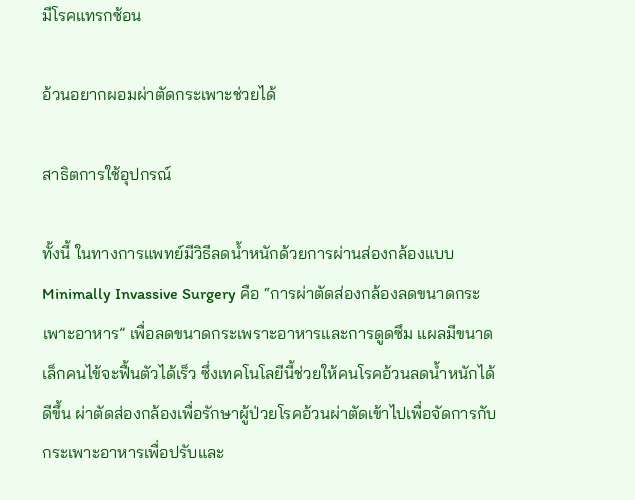มีโรคแทรกซ้อน

อ้วนอยากผอมผ่าตัดกระเพาะช่วยได้

สาธิตการใช้อุปกรณ์

ทั้งนี้ ในทางการแพทย์มีวิธีลดน้ำหนักด้วยการผ่านส่องกล้องแบบ  Minimally Invassive Surgery คือ “การผ่าตัดส่องกล้องลดขนาดกระเพาะอาหาร” เพื่อลดขนาดกระเพราะอาหารและการดูดซึม แผลมีขนาดเล็กคนไข้จะฟื้นตัวได้เร็ว ซึ่งเทคโนโลยีนี้ช่วยให้คนโรคอ้วนลดน้ำหนักได้ดีขึ้น ผ่าตัดส่องกล้องเพื่อรักษาผู้ป่วยโรคอ้วนผ่าตัดเข้าไปเพื่อจัดการกับกระเพาะอาหารเพื่อปรับและ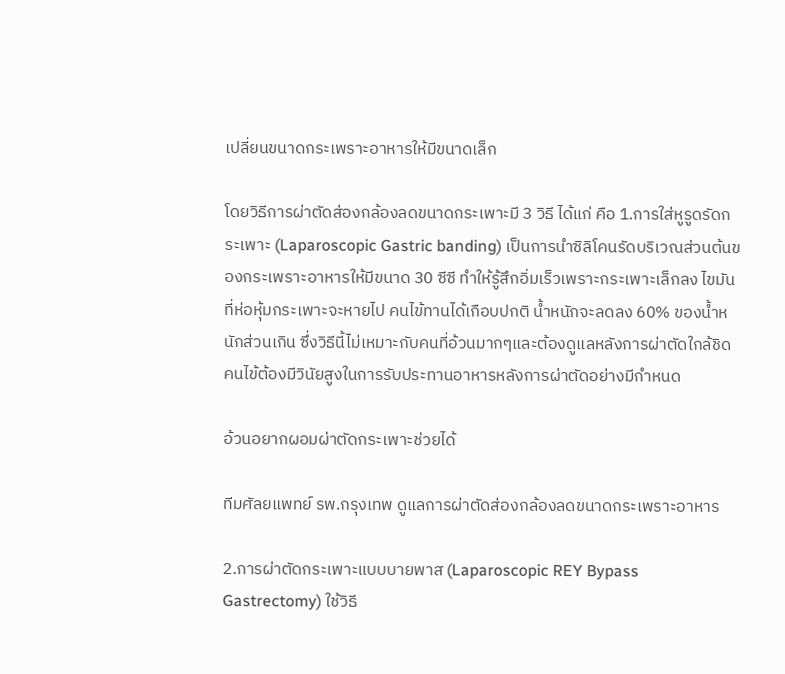เปลี่ยนขนาดกระเพราะอาหารให้มีขนาดเล็ก

โดยวิธีการผ่าตัดส่องกล้องลดขนาดกระเพาะมี 3 วิธี ได้แก่ คือ 1.การใส่หูรูดรัดกระเพาะ (Laparoscopic Gastric banding) เป็นการนำซิลิโคนรัดบริเวณส่วนต้นของกระเพราะอาหารให้มีขนาด 30 ซีซี ทำให้รู้สึกอิ่มเร็วเพราะกระเพาะเล็กลง ไขมันที่ห่อหุ้มกระเพาะจะหายไป คนไข้ทานได้เกือบปกติ น้ำหนักจะลดลง 60% ของน้ำหนักส่วนเกิน ซึ่งวิธีนี้ไม่เหมาะกับคนที่อ้วนมากๆและต้องดูแลหลังการผ่าตัดใกล้ชิด คนไข้ต้องมีวินัยสูงในการรับประทานอาหารหลังการผ่าตัดอย่างมีกำหนด

อ้วนอยากผอมผ่าตัดกระเพาะช่วยได้

ทีมศัลยแพทย์ รพ.กรุงเทพ ดูแลการผ่าตัดส่องกล้องลดขนาดกระเพราะอาหาร

2.การผ่าตัดกระเพาะแบบบายพาส (Laparoscopic REY Bypass Gastrectomy) ใช้วิธี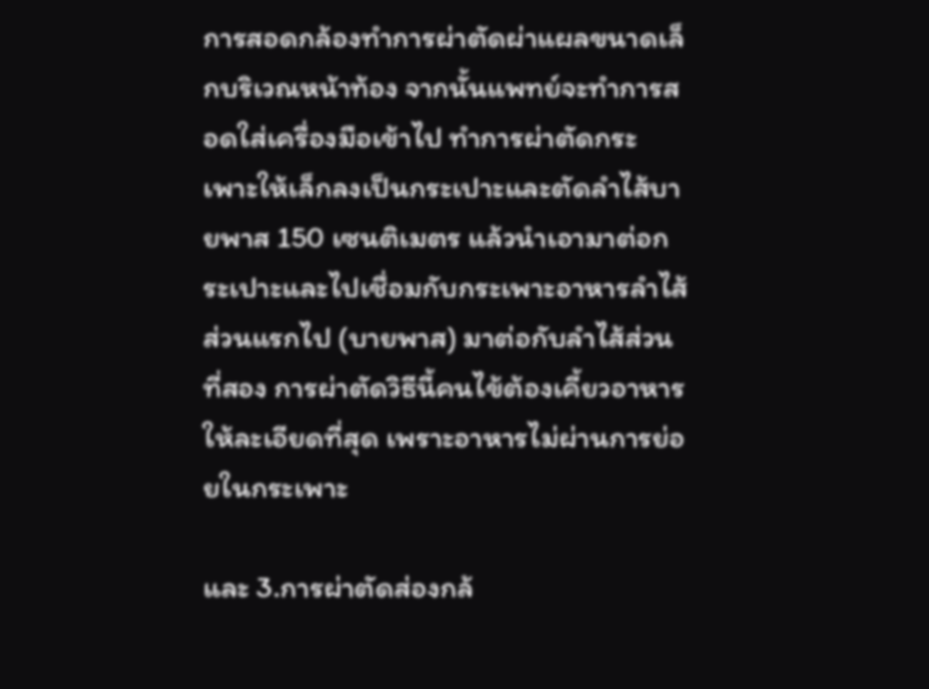การสอดกล้องทำการผ่าตัดผ่าแผลขนาดเล็กบริเวณหน้าท้อง จากนั้นแพทย์จะทำการสอดใส่เครื่องมือเข้าไป ทำการผ่าตัดกระเพาะให้เล็กลงเป็นกระเปาะและตัดลำไส้บายพาส 150 เซนติเมตร แล้วนำเอามาต่อกระเปาะและไปเชื่อมกับกระเพาะอาหารลำไส้ส่วนแรกไป (บายพาส) มาต่อกับลำไส้ส่วนที่สอง การผ่าตัดวิธีนี้คนไข้ต้องเคี้ยวอาหารให้ละเอียดที่สุด เพราะอาหารไม่ผ่านการย่อยในกระเพาะ

และ 3.การผ่าตัดส่องกล้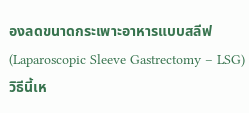องลดขนาดกระเพาะอาหารแบบสลีฟ (Laparoscopic Sleeve Gastrectomy – LSG) วิธีนี้เห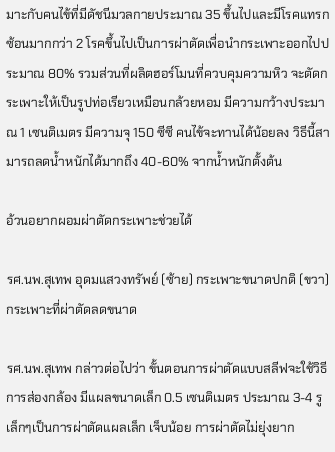มาะกับคนไข้ที่มีดัชนีมวลกายประมาณ 35 ขึ้นไปและมีโรคแทรกซ้อนมากกว่า 2 โรคขึ้นไปเป็นการผ่าตัดเพื่อนำกระเพาะออกไปประมาณ 80% รวมส่วนที่ผลิตฮอร์โมนที่ควบคุมความหิว จะตัดกระเพาะให้เป็นรูปท่อเรียวเหมือนกล้วยหอม มีความกว้างประมาณ 1 เซนติเมตร มีความจุ 150 ซีซี คนไข้จะทานได้น้อยลง วิธีนี้สามารถลดน้ำหนักได้มากถึง 40-60% จากน้ำหนักตั้งต้น

อ้วนอยากผอมผ่าตัดกระเพาะช่วยได้

รศ.นพ.สุเทพ อุดมแสวงทรัพย์ (ซ้าย) กระเพาะขนาดปกติ (ขวา) กระเพาะที่ผ่าตัดลดขนาด

รศ.นพ.สุเทพ กล่าวต่อไปว่า ขั้นตอนการผ่าตัดแบบสลีฟจะใช้วิธีการส่องกล้อง มีแผลขนาดเล็ก 0.5 เซนติเมตร ประมาณ 3-4 รูเล็กๆเป็นการผ่าตัดแผลเล็ก เจ็บน้อย การผ่าตัดไม่ยุ่งยาก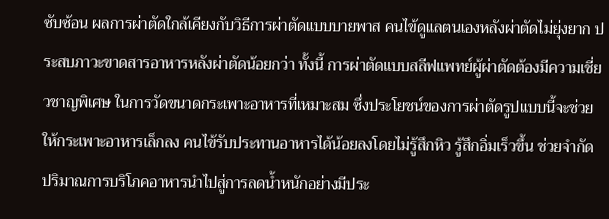ซับซ้อน ผลการผ่าตัดใกล้เคียงกับวิธีการผ่าตัดแบบบายพาส คนไข้ดูแลตนเองหลังผ่าตัดไม่ยุ่งยาก ประสบภาวะขาดสารอาหารหลังผ่าตัดน้อยกว่า ทั้งนี้ การผ่าตัดแบบสลีฟแพทย์ผู้ผ่าตัดต้องมีความเชี่ยวชาญพิเศษ ในการวัดขนาดกระเพาะอาหารที่เหมาะสม ซึ่งประโยชน์ของการผ่าตัดรูปแบบนี้จะช่วยให้กระเพาะอาหารเล็กลง คนไข้รับประทานอาหารได้น้อยลงโดยไม่รู้สึกหิว รู้สึกอิ่มเร็วขึ้น ช่วยจำกัดปริมาณการบริโภคอาหารนำไปสู่การลดน้ำหนักอย่างมีประ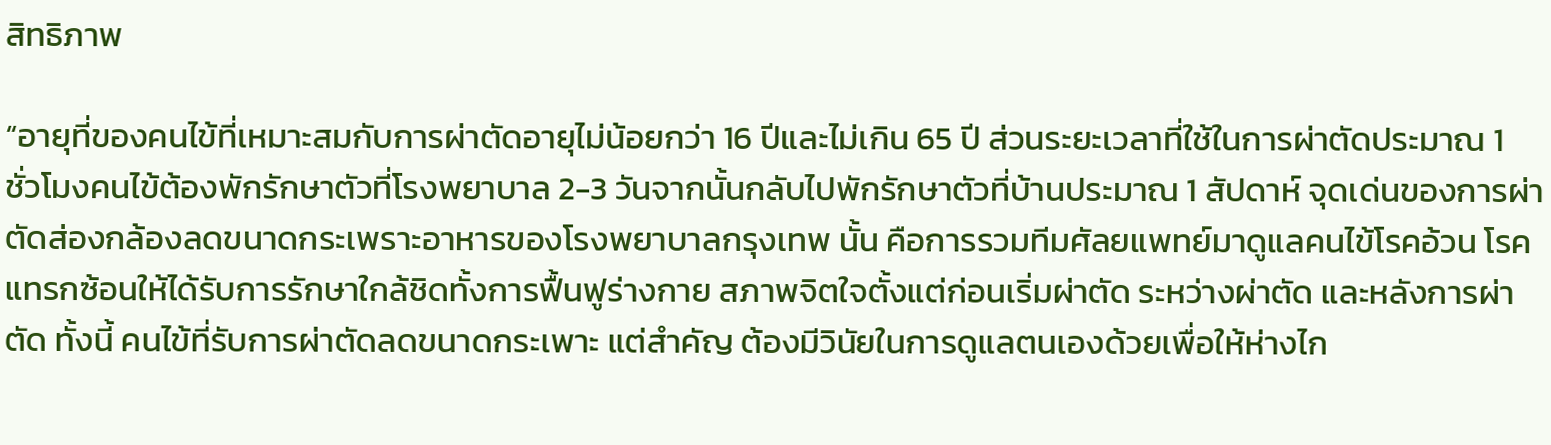สิทธิภาพ

“อายุที่ของคนไข้ที่เหมาะสมกับการผ่าตัดอายุไม่น้อยกว่า 16 ปีและไม่เกิน 65 ปี ส่วนระยะเวลาที่ใช้ในการผ่าตัดประมาณ 1 ชั่วโมงคนไข้ต้องพักรักษาตัวที่โรงพยาบาล 2-3 วันจากนั้นกลับไปพักรักษาตัวที่บ้านประมาณ 1 สัปดาห์ จุดเด่นของการผ่าตัดส่องกล้องลดขนาดกระเพราะอาหารของโรงพยาบาลกรุงเทพ นั้น คือการรวมทีมศัลยแพทย์มาดูแลคนไข้โรคอ้วน โรคแทรกซ้อนให้ได้รับการรักษาใกล้ชิดทั้งการฟื้นฟูร่างกาย สภาพจิตใจตั้งแต่ก่อนเริ่มผ่าตัด ระหว่างผ่าตัด และหลังการผ่าตัด ทั้งนี้ คนไข้ที่รับการผ่าตัดลดขนาดกระเพาะ แต่สำคัญ ต้องมีวินัยในการดูแลตนเองด้วยเพื่อให้ห่างไก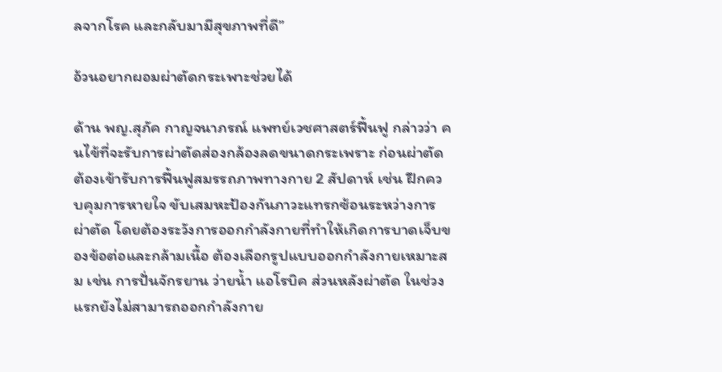ลจากโรค และกลับมามีสุขภาพที่ดี”

อ้วนอยากผอมผ่าตัดกระเพาะช่วยได้

ด้าน พญ.สุภัค กาญจนาภรณ์ แพทย์เวชศาสตร์ฟื้นฟู กล่าวว่า คนไข้ที่จะรับการผ่าตัดส่องกล้องลดขนาดกระเพราะ ก่อนผ่าตัดต้องเข้ารับการฟื้นฟูสมรรถภาพทางกาย 2 สัปดาห์ เช่น ฝึกควบคุมการหายใจ ขับเสมหะป้องกันภาวะแทรกซ้อนระหว่างการผ่าตัด โดยต้องระวังการออกกำลังกายที่ทำให้เกิดการบาดเจ็บของข้อต่อและกล้ามเนื้อ ต้องเลือกรูปแบบออกกำลังกายเหมาะสม เช่น การปั่นจักรยาน ว่ายน้ำ แอโรบิค ส่วนหลังผ่าตัด ในช่วง แรกยังไม่สามารถออกกำลังกาย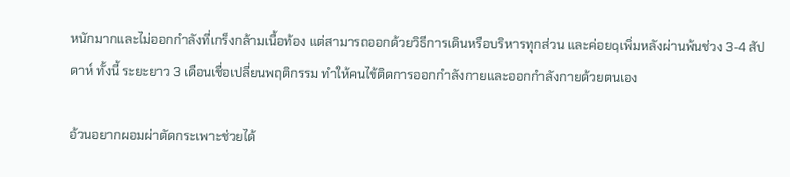หนักมากและไม่ออกกำลังที่เกร็งกล้ามเนื้อท้อง แต่สามารถออกด้วยวิธีการเดินหรือบริหารทุกส่วน และค่อยqเพิ่มหลังผ่านพ้นช่วง 3-4 สัปดาห์ ทั้งนี้ ระยะยาว 3 เดือนเชื่อเปลี่ยนพฤติกรรม ทำให้คนไข้ติดการออกกำลังกายและออกกำลังกายด้วยตนเอง

อ้วนอยากผอมผ่าตัดกระเพาะช่วยได้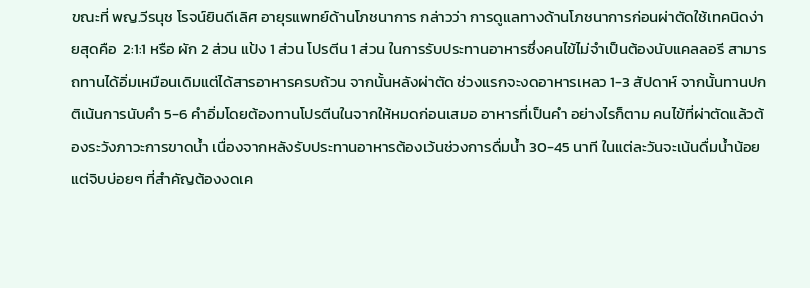ขณะที่ พญ.วีรนุช โรจน์ยินดีเลิศ อายุรแพทย์ด้านโภชนาการ กล่าวว่า การดูแลทางด้านโภชนาการก่อนผ่าตัดใช้เทคนิดง่ายสุดคือ  2:1:1 หรือ ผัก 2 ส่วน แป้ง 1 ส่วน โปรตีน 1 ส่วน ในการรับประทานอาหารซึ่งคนไข้ไม่จำเป็นต้องนับแคลลอรี สามารถทานได้อิ่มเหมือนเดิมแต่ได้สารอาหารครบถ้วน จากนั้นหลังผ่าตัด ช่วงแรกจะงดอาหารเหลว 1-3 สัปดาห์ จากนั้นทานปกติเน้นการนับคำ 5-6 คำอิ่มโดยต้องทานโปรตีนในจากให้หมดก่อนเสมอ อาหารที่เป็นคำ อย่างไรก็ตาม คนไข้ที่ผ่าตัดแล้วต้องระวังภาวะการขาดน้ำ เนื่องจากหลังรับประทานอาหารต้องเว้นช่วงการดื่มน้ำ 30-45 นาที ในแต่ละวันจะเน้นดื่มน้ำน้อยแต่จิบบ่อยๆ ที่สำคัญต้องงดเค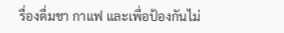รื่องดื่มชา กาแฟ และเพื่อป้องกันไม่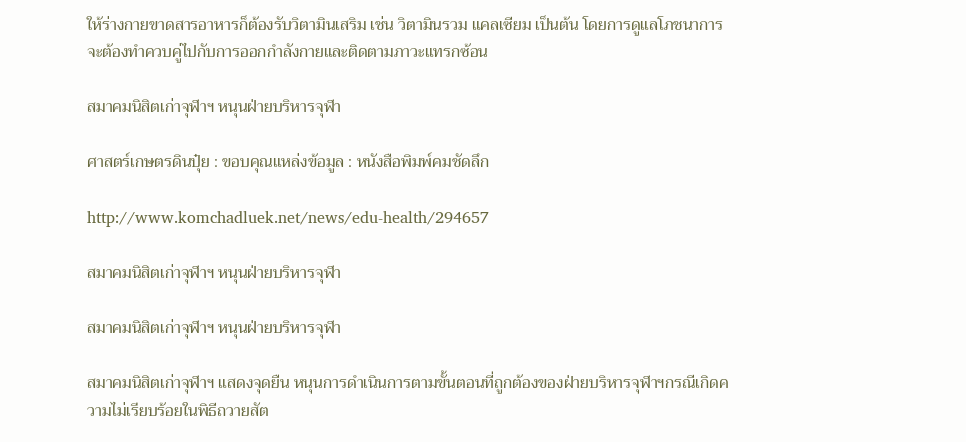ให้ร่างกายขาดสารอาหารก็ต้องรับวิตามินเสริม เช่น วิตามินรวม แคลเซียม เป็นต้น โดยการดูแลโภชนาการจะต้องทำควบคู่ไปกับการออกกำลังกายและติดตามภาวะแทรกซ้อน

สมาคมนิสิตเก่าจุฬาฯ หนุนฝ่ายบริหารจุฬา

ศาสตร์เกษตรดินปุ๋ย : ขอบคุณแหล่งข้อมูล : หนังสือพิมพ์คมชัดลึก

http://www.komchadluek.net/news/edu-health/294657

สมาคมนิสิตเก่าจุฬาฯ หนุนฝ่ายบริหารจุฬา

สมาคมนิสิตเก่าจุฬาฯ หนุนฝ่ายบริหารจุฬา

สมาคมนิสิตเก่าจุฬาฯ แสดงจุดยืน หนุนการดำเนินการตามขั้นตอนที่ถูกต้องของฝ่ายบริหารจุฬาฯกรณีเกิดความไม่เรียบร้อยในพิธีถวายสัต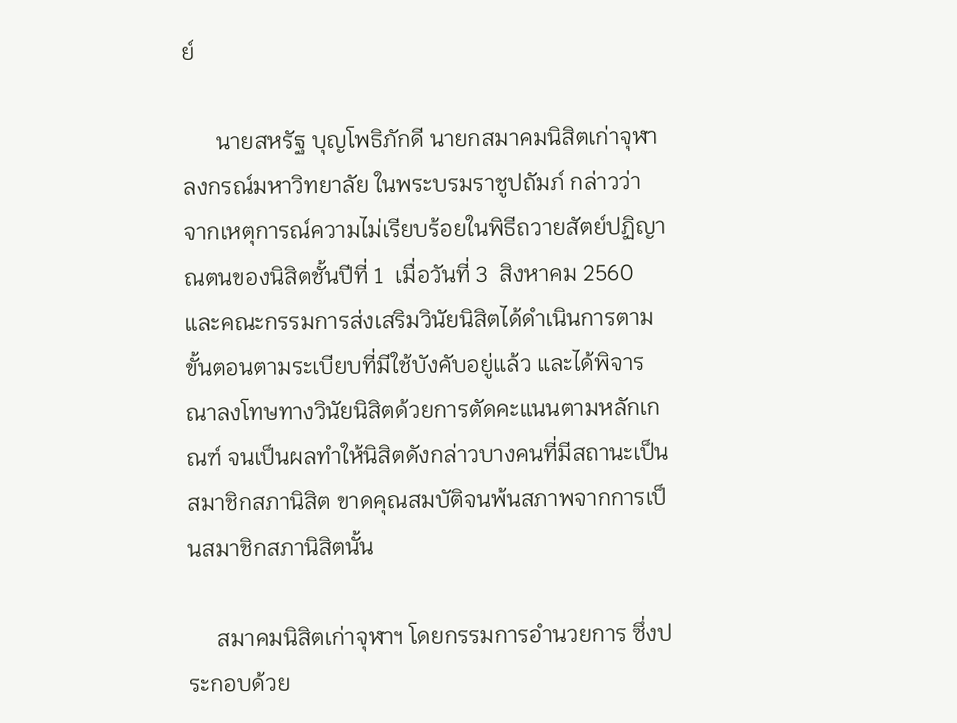ย์

      นายสหรัฐ บุญโพธิภักดี นายกสมาคมนิสิตเก่าจุฬาลงกรณ์มหาวิทยาลัย ในพระบรมราชูปถัมภ์ กล่าวว่า จากเหตุการณ์ความไม่เรียบร้อยในพิธีถวายสัตย์ปฏิญาณตนของนิสิตชั้นปีที่ 1  เมื่อวันที่ 3  สิงหาคม 2560  และคณะกรรมการส่งเสริมวินัยนิสิตได้ดำเนินการตามขั้นตอนตามระเบียบที่มีใช้บังคับอยู่แล้ว และได้พิจารณาลงโทษทางวินัยนิสิตด้วยการตัดคะแนนตามหลักเกณฑ์ จนเป็นผลทำให้นิสิตดังกล่าวบางคนที่มีสถานะเป็นสมาชิกสภานิสิต ขาดคุณสมบัติจนพ้นสภาพจากการเป็นสมาชิกสภานิสิตนั้น

     สมาคมนิสิตเก่าจุฬาฯ โดยกรรมการอำนวยการ ซึ่งประกอบด้วย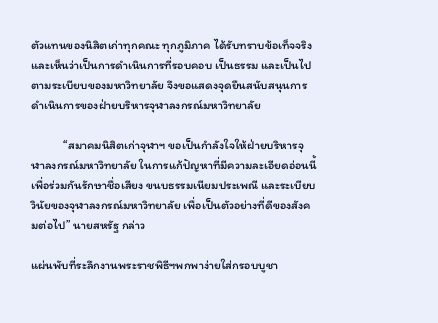ตัวแทนของนิสิตเก่าทุกคณะ ทุกภูมิภาค ได้รับทราบข้อเท็จจริงและเห็นว่าเป็นการดำเนินการที่รอบคอบ เป็นธรรม และเป็นไปตามระเบียบของมหาวิทยาลัย จึงขอแสดงจุดยืนสนับสนุนการดำเนินการของฝ่ายบริหารจุฬาลงกรณ์มหาวิทยาลัย

            “สมาคมนิสิตเก่าจุฬาฯ ขอเป็นกำลังใจให้ฝ่ายบริหารจุฬาลงกรณ์มหาวิทยาลัย ในการแก้ปัญหาที่มีความละเอียดอ่อนนี้ เพื่อร่วมกันรักษาชื่อเสียง ขนบธรรมเนียมประเพณี และระเบียบวินัยของจุฬาลงกรณ์มหาวิทยาลัย เพื่อเป็นตัวอย่างที่ดีของสังคมต่อไป” นายสหรัฐ กล่าว

แผ่นพับที่ระลึกงานพระราชพิธีฯพกพาง่ายใส่กรอบบูชา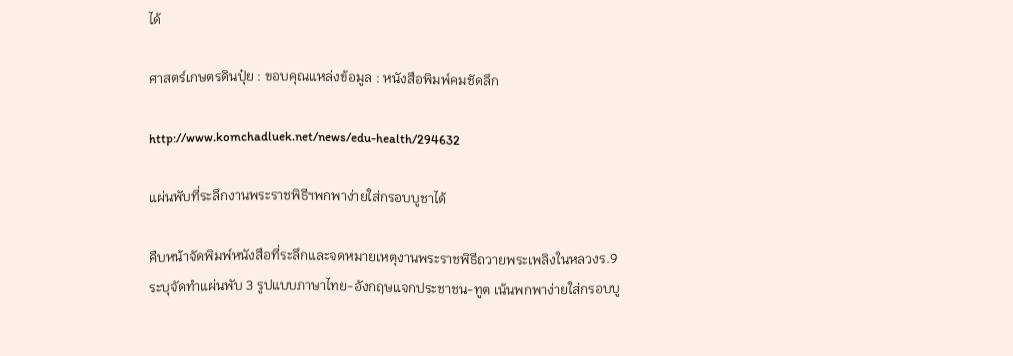ได้

ศาสตร์เกษตรดินปุ๋ย : ขอบคุณแหล่งข้อมูล : หนังสือพิมพ์คมชัดลึก

http://www.komchadluek.net/news/edu-health/294632

แผ่นพับที่ระลึกงานพระราชพิธีฯพกพาง่ายใส่กรอบบูชาได้

คืบหน้าจัดพิมพ์หนังสือที่ระลึกและจดหมายเหตุงานพระราชพิธีถวายพระเพลิงในหลวงร.9 ระบุจัดทำแผ่นพับ 3 รูปแบบภาษาไทย-อังกฤษแจกประชาชน-ทูต เน้นพกพาง่ายใส่กรอบบู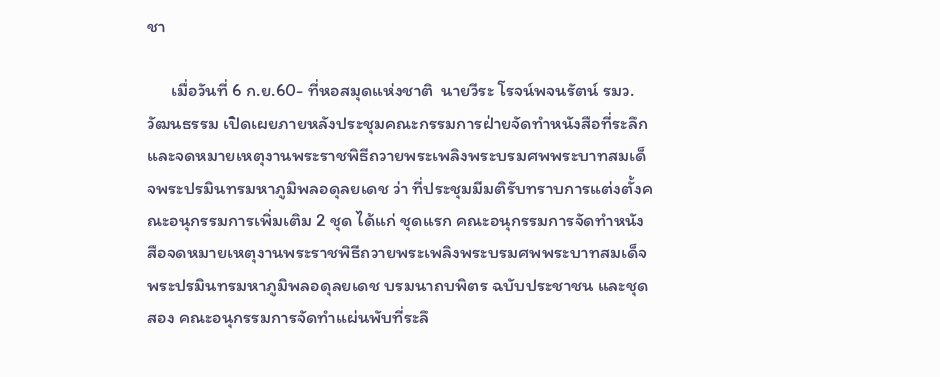ชา

      เมื่อวันที่ 6 ก.ย.60- ที่หอสมุดแห่งชาติ  นายวีระ โรจน์พจนรัตน์ รมว.วัฒนธรรม เปิดเผยภายหลังประชุมคณะกรรมการฝ่ายจัดทำหนังสือที่ระลึกและจดหมายเหตุงานพระราชพิธีถวายพระเพลิงพระบรมศพพระบาทสมเด็จพระปรมินทรมหาภูมิพลอดุลยเดช ว่า ที่ประชุมมีมติรับทราบการแต่งตั้งคณะอนุกรรมการเพิ่มเติม 2 ชุด ได้แก่ ชุดแรก คณะอนุกรรมการจัดทำหนังสือจดหมายเหตุงานพระราชพิธีถวายพระเพลิงพระบรมศพพระบาทสมเด็จพระปรมินทรมหาภูมิพลอดุลยเดช บรมนาถบพิตร ฉบับประชาชน และชุดสอง คณะอนุกรรมการจัดทำแผ่นพับที่ระลึ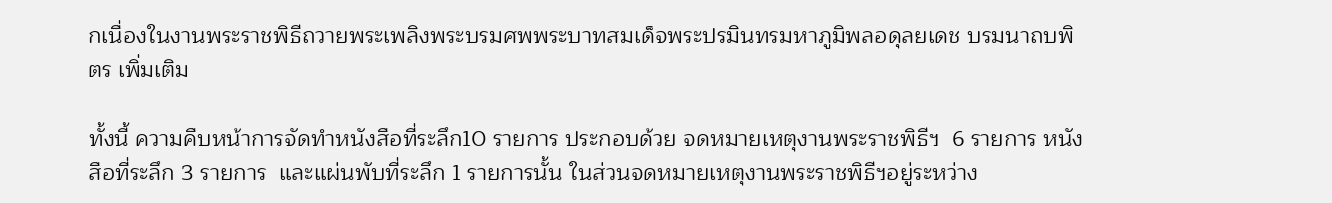กเนื่องในงานพระราชพิธีถวายพระเพลิงพระบรมศพพระบาทสมเด็จพระปรมินทรมหาภูมิพลอดุลยเดช บรมนาถบพิตร เพิ่มเติม

ทั้งนี้ ความคืบหน้าการจัดทำหนังสือที่ระลึก10 รายการ ประกอบด้วย จดหมายเหตุงานพระราชพิธีฯ  6 รายการ หนังสือที่ระลึก 3 รายการ  และแผ่นพับที่ระลึก 1 รายการนั้น ในส่วนจดหมายเหตุงานพระราชพิธีฯอยู่ระหว่าง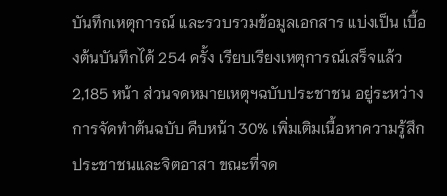บันทึกเหตุการณ์ และรวบรวมข้อมูลเอกสาร แบ่งเป็น เบื้องต้นบันทึกได้ 254 ครั้ง เรียบเรียงเหตุการณ์เสร็จแล้ว 2,185 หน้า ส่วนจดหมายเหตุฯฉบับประชาชน อยู่ระหว่างการจัดทำต้นฉบับ คืบหน้า 30% เพิ่มเติมเนื้อหาความรู้สึกประชาชนและจิตอาสา ขณะที่จด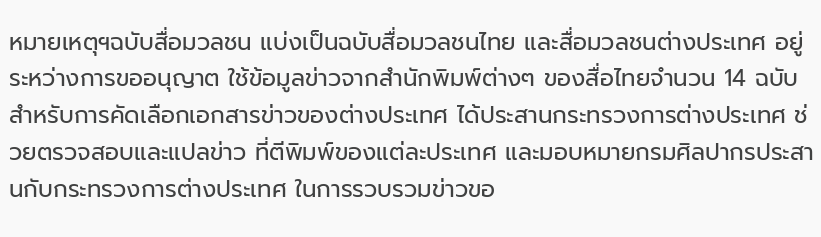หมายเหตุฯฉบับสื่อมวลชน แบ่งเป็นฉบับสื่อมวลชนไทย และสื่อมวลชนต่างประเทศ อยู่ระหว่างการขออนุญาต ใช้ข้อมูลข่าวจากสำนักพิมพ์ต่างๆ ของสื่อไทยจำนวน 14 ฉบับ สำหรับการคัดเลือกเอกสารข่าวของต่างประเทศ ได้ประสานกระทรวงการต่างประเทศ ช่วยตรวจสอบและแปลข่าว ที่ตีพิมพ์ของแต่ละประเทศ และมอบหมายกรมศิลปากรประสานกับกระทรวงการต่างประเทศ ในการรวบรวมข่าวขอ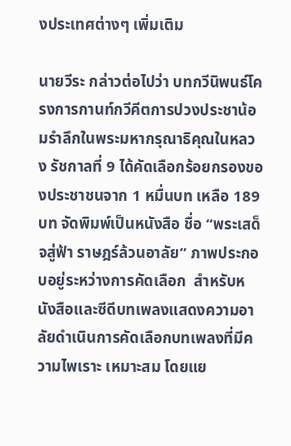งประเทศต่างๆ เพิ่มเติม

นายวีระ กล่าวต่อไปว่า บทกวีนิพนธ์โครงการกานท์กวีคีตการปวงประชาน้อมรำลึกในพระมหากรุณาธิคุณในหลวง รัชกาลที่ 9 ได้คัดเลือกร้อยกรองของประชาชนจาก 1 หมื่นบท เหลือ 189 บท จัดพิมพ์เป็นหนังสือ ชื่อ “พระเสด็จสู่ฟ้า ราษฎร์ล้วนอาลัย” ภาพประกอบอยู่ระหว่างการคัดเลือก  สำหรับหนังสือและซีดีบทเพลงแสดงความอาลัยดำเนินการคัดเลือกบทเพลงที่มีความไพเราะ เหมาะสม โดยแย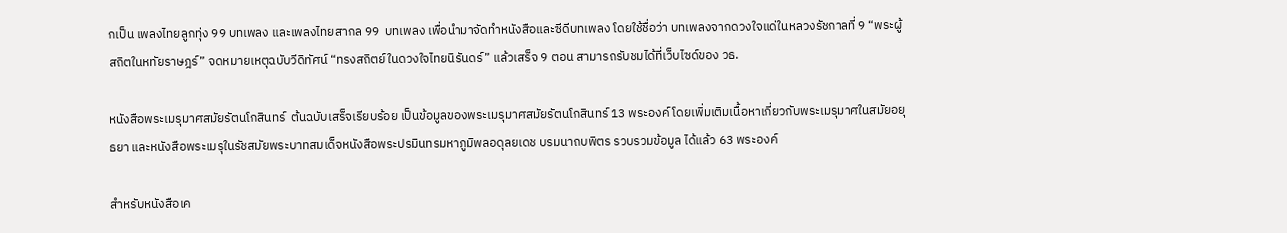กเป็น เพลงไทยลูกทุ่ง 99 บทเพลง และเพลงไทยสากล 99  บทเพลง เพื่อนำมาจัดทำหนังสือและซีดีบทเพลง โดยใช้ชื่อว่า บทเพลงจากดวงใจแด่ในหลวงรัชกาลที่ 9 “พระผู้สถิตในหทัยราษฎร์” จดหมายเหตุฉบับวีดิทัศน์ “ทรงสถิตย์ในดวงใจไทยนิรันดร์” แล้วเสร็จ 9 ตอน สามารถรับชมได้ที่เว็บไซด์ของ วธ.

หนังสือพระเมรุมาศสมัยรัตนโกสินทร์  ต้นฉบับเสร็จเรียบร้อย เป็นข้อมูลของพระเมรุมาศสมัยรัตนโกสินทร์ 13 พระองค์ โดยเพิ่มเติมเนื้อหาเกี่ยวกับพระเมรุมาศในสมัยอยุธยา และหนังสือพระเมรุในรัชสมัยพระบาทสมเด็จหนังสือพระปรมินทรมหาภูมิพลอดุลยเดช บรมนาถบพิตร รวบรวมข้อมูล ได้แล้ว 63 พระองค์

สำหรับหนังสือเค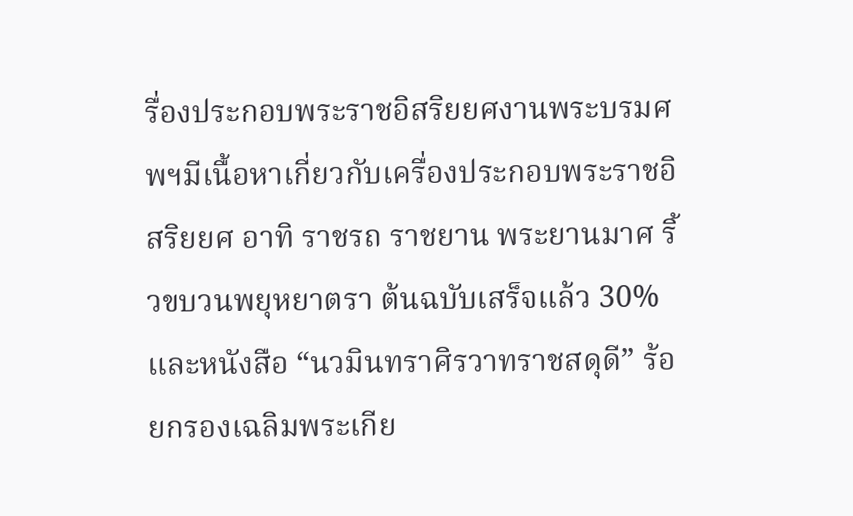รื่องประกอบพระราชอิสริยยศงานพระบรมศพฯมีเนื้อหาเกี่ยวกับเครื่องประกอบพระราชอิสริยยศ อาทิ ราชรถ ราชยาน พระยานมาศ ริ้วขบวนพยุหยาตรา ต้นฉบับเสร็จแล้ว 30% และหนังสือ “นวมินทราศิรวาทราชสดุดี” ร้อยกรองเฉลิมพระเกีย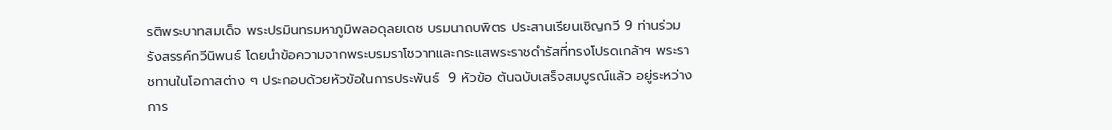รติพระบาทสมเด็จ พระปรมินทรมหาภูมิพลอดุลยเดช บรมนาถบพิตร ประสานเรียนเชิญกวี 9 ท่านร่วมรังสรรค์กวีนิพนธ์ โดยนำข้อความจากพระบรมราโชวาทและกระแสพระราชดำรัสที่ทรงโปรดเกล้าฯ พระราชทานในโอกาสต่าง ๆ ประกอบด้วยหัวข้อในการประพันธ์  9 หัวข้อ ต้นฉบับเสร็จสมบูรณ์แล้ว อยู่ระหว่างการ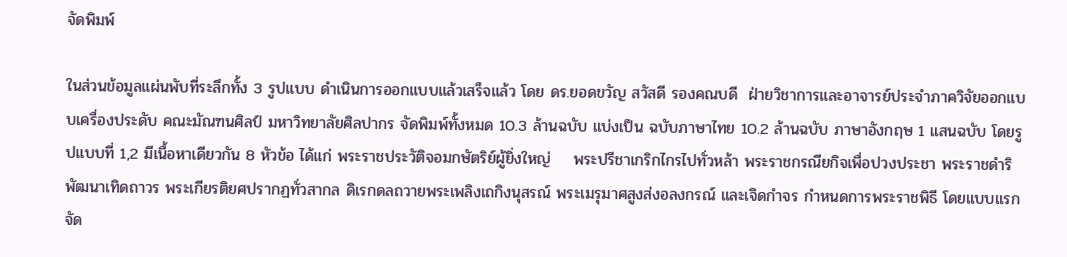จัดพิมพ์

ในส่วนข้อมูลแผ่นพับที่ระลึกทั้ง 3 รูปแบบ ดำเนินการออกแบบแล้วเสร็จแล้ว โดย ดร.ยอดขวัญ สวัสดี รองคณบดี  ฝ่ายวิชาการและอาจารย์ประจำภาควิจัยออกแบบเครื่องประดับ คณะมัณฑนศิลป์ มหาวิทยาลัยศิลปากร จัดพิมพ์ทั้งหมด 10.3 ล้านฉบับ แบ่งเป็น ฉบับภาษาไทย 10.2 ล้านฉบับ ภาษาอังกฤษ 1 แสนฉบับ โดยรูปแบบที่ 1,2 มีเนื้อหาเดียวกัน 8 หัวข้อ ได้แก่ พระราชประวัติจอมกษัตริย์ผู้ยิ่งใหญ่    พระปรีชาเกริกไกรไปทั่วหล้า พระราชกรณียกิจเพื่อปวงประชา พระราชดำริพัฒนาเทิดถาวร พระเกียรติยศปรากฏทั่วสากล ดิเรกดลถวายพระเพลิงเถกิงนุสรณ์ พระเมรุมาศสูงส่งอลงกรณ์ และเจิดกำจร กำหนดการพระราชพิธี โดยแบบแรกจัด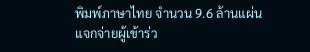พิมพ์ภาษาไทย จำนวน 9.6 ล้านแผ่น แจกจ่ายผู้เข้าร่ว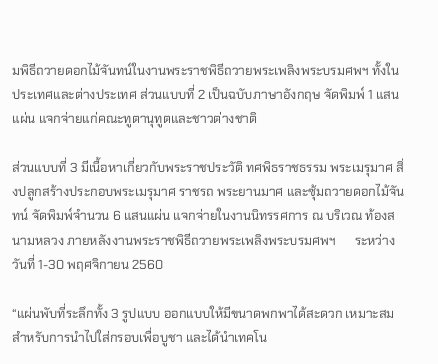มพิธีถวายดอกไม้จันทน์ในงานพระราชพิธีถวายพระเพลิงพระบรมศพฯ ทั้งในประเทศและต่างประเทศ ส่วนแบบที่ 2 เป็นฉบับภาษาอังกฤษ จัดพิมพ์ 1 แสนแผ่น แจกจ่ายแก่คณะทูตานุทูตและชาวต่างชาติ

ส่วนแบบที่ 3 มีเนื้อหาเกี่ยวกับพระราชประวัติ ทศพิธราชธรรม พระเมรุมาศ สิ่งปลูกสร้างประกอบพระเมรุมาศ ราชรถ พระยานมาศ และซุ้มถวายดอกไม้จันทน์ จัดพิมพ์จำนวน 6 แสนแผ่น แจกจ่ายในงานนิทรรศการ ณ บริเวณ ท้องสนามหลวง ภายหลังงานพระราชพิธีถวายพระเพลิงพระบรมศพฯ      ระหว่างวันที่ 1-30 พฤศจิกายน 2560

“แผ่นพับที่ระลึกทั้ง 3 รูปแบบ ออกแบบให้มีขนาดพกพาได้สะดวก เหมาะสมสำหรับการนำไปใส่กรอบเพื่อบูชา และได้นำเทคโน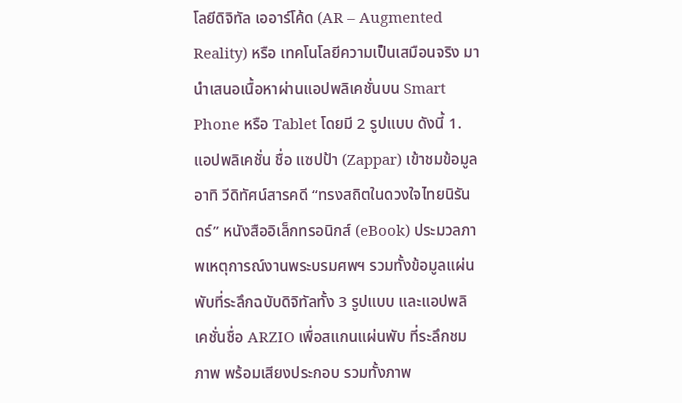โลยีดิจิทัล เออาร์โค้ด (AR – Augmented Reality) หรือ เทคโนโลยีความเป็นเสมือนจริง มานำเสนอเนื้อหาผ่านแอปพลิเคชั่นบน Smart Phone หรือ Tablet โดยมี 2 รูปแบบ ดังนี้ 1. แอปพลิเคชั่น ชื่อ แซปป้า (Zappar) เข้าชมข้อมูล อาทิ วีดิทัศน์สารคดี “ทรงสถิตในดวงใจไทยนิรันดร์” หนังสืออิเล็กทรอนิกส์ (eBook) ประมวลภาพเหตุการณ์งานพระบรมศพฯ รวมทั้งข้อมูลแผ่นพับที่ระลึกฉบับดิจิทัลทั้ง 3 รูปแบบ และแอปพลิเคชั่นชื่อ ARZIO เพื่อสแกนแผ่นพับ ที่ระลึกชมภาพ พร้อมเสียงประกอบ รวมทั้งภาพ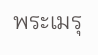พระเมรุ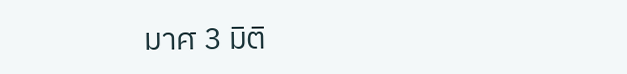มาศ 3 มิติ